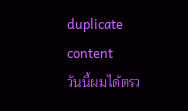duplicate content
วันนี้ผมได้ตรว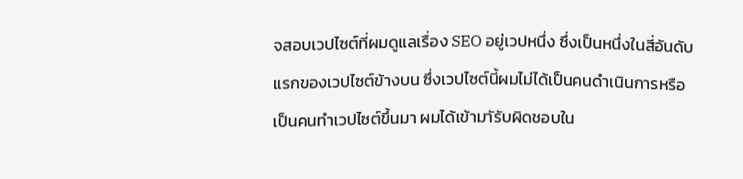จสอบเวปไซต์ที่ผมดูแลเรื่อง SEO อยู่เวปหนึ่ง ซึ่งเป็นหนึ่งในสี่อันดับแรกของเวปไซต์ข้างบน ซึ่งเวปไซต์นี้ผมไม่ได้เป็นคนดำเนินการหรือเป็นคนทำเวปไซต์ขึ้นมา ผมได้เข้ามาัรับผิดชอบใน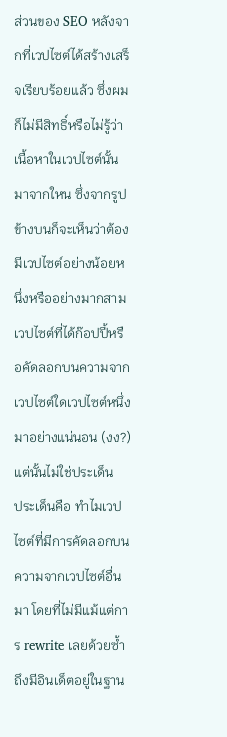ส่วนของ SEO หลังจากที่เวปไซต์ได้สร้างเสร็จเรียบร้อยแล้ว ซึ่งผมก็ไม่มีสิทธิ์หรือไม่รู้ว่าเนื้อหาในเวปไซต์นั้นมาจากใหน ซึ่งจากรูปข้างบนก็จะเห็นว่าต้องมีเวปไซต์อย่างน้อยหนึ่งหรืออย่างมากสามเวปไซต์ที่ได้ก๊อปปี้หรือคัดลอกบนความจากเวปไซต์ใดเวปไซต์หนึ่งมาอย่างแน่นอน (งง?) แต่นั้นไม่ใช่ประเด็น
ประเด็นคือ ทำไมเวปไซต์ที่มีการคัดลอกบนความจากเวปไซต์อื่นมา โดยที่ไม่มีแม้แต่การ rewrite เลยด้วยซ้ำถึงมีอินเด็ตอยู่ในฐาน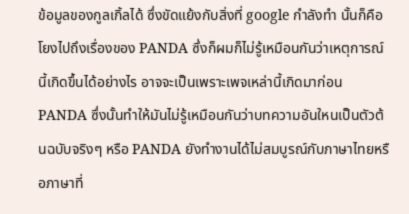ข้อมูลของกูลเกิ้ลได้ ซึ่งขัดแย้งกับสิ่งที่ google กำลังทำ นั้นก็คือโยงไปถึงเรื่องของ PANDA ซึ่งก็ผมก็ไม่รู้เหมือนกันว่าเหตุการณ์นี้เกิดขึ้นได้อย่างไร อาจจะเป็นเพราะเพจเหล่านี้เกิดมาก่อน PANDA ซึ่งนั้นทำให้มันไม่รู้เหมือนกันว่าบทความอันใหนเป็นตัวต้นฉบับจริงๆ หรือ PANDA ยังทำงานได้ไม่สมบูรณ์กับภาษาไทยหรือภาษาที่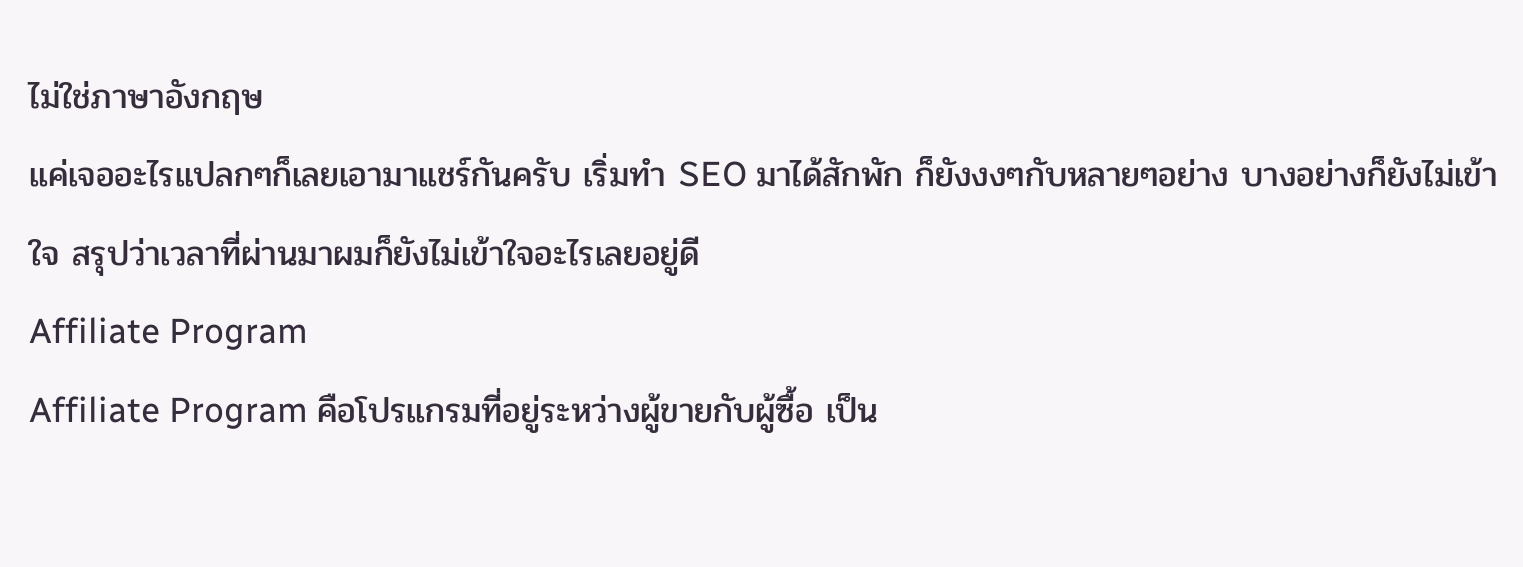ไม่ใช่ภาษาอังกฤษ
แค่เจออะไรแปลกๆก็เลยเอามาแชร์กันครับ เริ่มทำ SEO มาได้สักพัก ก็ยังงงๆกับหลายๆอย่าง บางอย่างก็ยังไม่เข้าใจ สรุปว่าเวลาที่ผ่านมาผมก็ยังไม่เข้าใจอะไรเลยอยู่ดี
Affiliate Program
Affiliate Program คือโปรแกรมที่อยู่ระหว่างผู้ขายกับผู้ซื้อ เป็น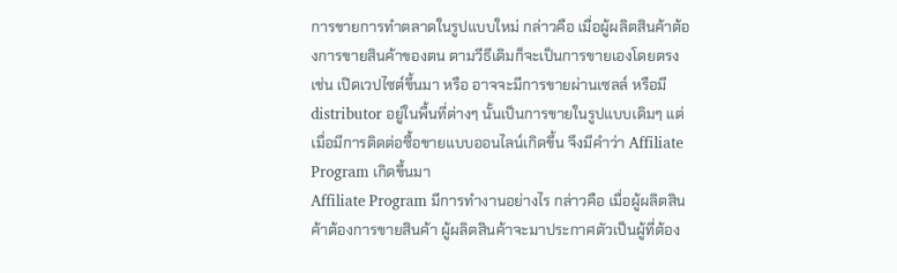การขายการทำตลาดในรูปแบบใหม่ กล่าวคือ เมื่อผู้ผลิตสินค้าต้องการขายสินค้าของตน ตามวีธีเดิมก็จะเป็นการขายเองโดยตรง เช่น เปิดเวปไซต์ขึ้นมา หรือ อาจจะมีการขายผ่านเซลล์ หรือมี distributor อยู่ในพื้นที่ต่างๆ นั้นเป็นการขายในรูปแบบเดิมๆ แต่เมื่อมีการติดต่อซื้อขายแบบออนไลน์เกิดขึ้น จึงมีคำว่า Affiliate Program เกิดขึ้นมา
Affiliate Program มีการทำงานอย่างไร กล่าวคือ เมื่อผู้ผลิตสินค้าต้องการขายสินค้า ผู้ผลิตสินค้าจะมาประกาศตัวเป็นผู้ที่ต้อง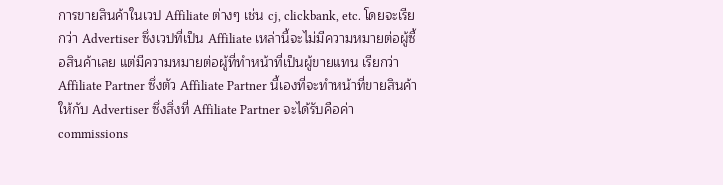การขายสินค้าในเวป Affiliate ต่างๆ เช่น cj, clickbank, etc. โดยจะเรียกว่า Advertiser ซึ่งเวปที่เป็น Affiliate เหล่านี้จะไม่มีความหมายต่อผู้ซื้อสินค้าเลย แต่มีความหมายต่อผู้ที่ทำหน้าที่เป็นผู้ขายแทน เรียกว่า Affiliate Partner ซึ่งตัว Affiliate Partner นี้เองที่จะทำหน้าที่ขายสินค้าให้กับ Advertiser ซึ่งสิ่งที่ Affiliate Partner จะได้รับคือค่า commissions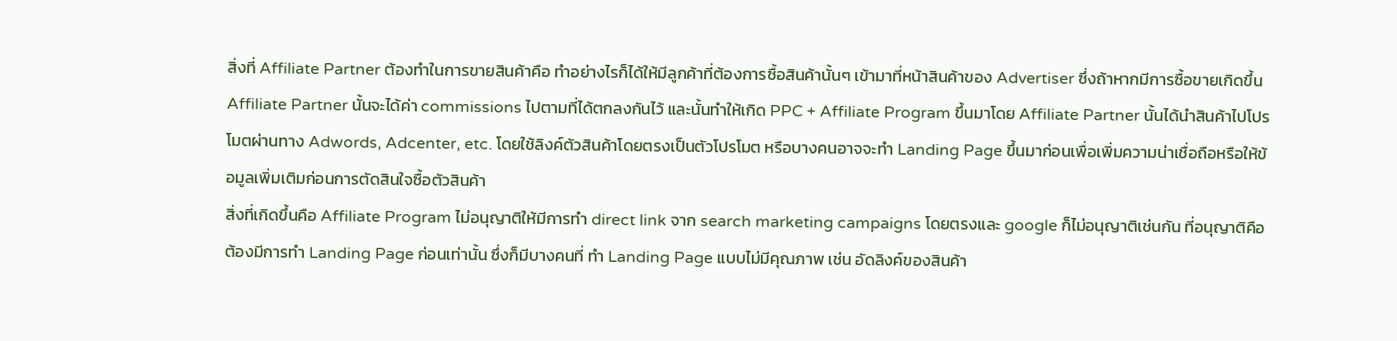สิ่งที่ Affiliate Partner ต้องทำในการขายสินค้าคือ ทำอย่างไรก็ได้ให้มีลูกค้าที่ต้องการซื้อสินค้านั้นๆ เข้ามาที่หน้าสินค้าของ Advertiser ซึ่งถ้าหากมีการซื้อขายเกิดขึ้น Affiliate Partner นั้นจะได้ค่า commissions ไปตามที่ได้ตกลงกันไว้ และนั้นทำให้เกิด PPC + Affiliate Program ขึ้นมาโดย Affiliate Partner นั้นได้นำสินค้าไปโปรโมตผ่านทาง Adwords, Adcenter, etc. โดยใช้ลิงค์ตัวสินค้าโดยตรงเป็นตัวโปรโมต หรือบางคนอาจจะทำ Landing Page ขึ้นมาก่อนเพื่อเพิ่มความน่าเชื่อถือหรือให้ข้อมูลเพิ่มเติมก่อนการตัดสินใจซื้อตัวสินค้า
สิ่งที่เกิดขึ้นคือ Affiliate Program ไม่อนุญาติให้มีการทำ direct link จาก search marketing campaigns โดยตรงและ google ก็ไม่อนุญาติเช่นกัน ที่อนุญาติคือต้องมีการทำ Landing Page ก่อนเท่านั้น ซึ่งก็มีบางคนที่ ทำ Landing Page แบบไม่มีคุณภาพ เช่น อัดลิงค์ของสินค้า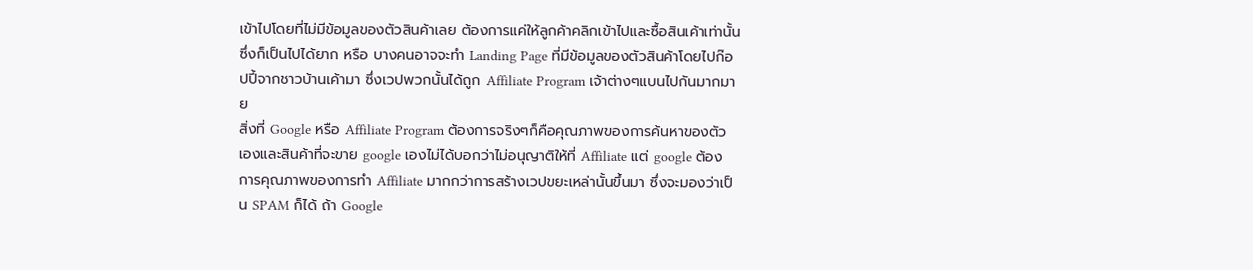เข้าไปโดยที่ไม่มีข้อมูลของตัวสินค้าเลย ต้องการแค่ให้ลูกค้าคลิกเข้าไปและซื้อสินเค้าเท่านั้น ซึ่งก็เป็นไปได้ยาก หรือ บางคนอาจจะทำ Landing Page ที่มีข้อมูลของตัวสินค้าโดยไปก๊อปปี้จากชาวบ้านเค้ามา ซึ่งเวปพวกนั้นได้ถูก Affiliate Program เจ้าต่างๆแบนไปกันมากมาย
สิ่งที่ Google หรือ Affiliate Program ต้องการจริงๆก็คือคุณภาพของการค้นหาของตัวเองและสินค้าที่จะขาย google เองไม่ได้บอกว่าไม่อนุญาติให้ที่ Affiliate แต่ google ต้องการคุณภาพของการทำ Affiliate มากกว่าการสร้างเวปขยะเหล่านั้นขึ้นมา ซึ่งจะมองว่าเป็น SPAM ก็ได้ ถ้า Google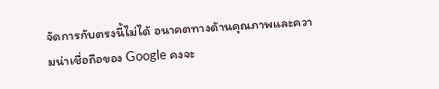จัดการกับตรงนี้ไม่ได้ อนาคตทางด้านคุณภาพและความน่าเชื่อถือของ Google คงจะ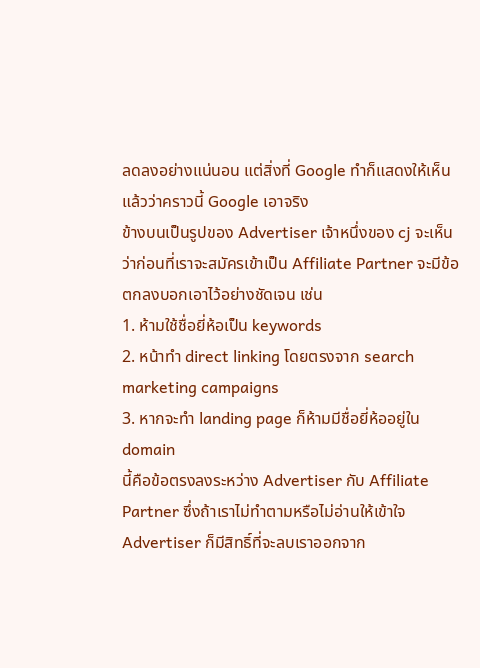ลดลงอย่างแน่นอน แต่สิ่งที่ Google ทำก็แสดงให้เห็นแล้วว่าคราวนี้ Google เอาจริง
ข้างบนเป็นรูปของ Advertiser เจ้าหนึ่งของ cj จะเห็นว่าก่อนที่เราจะสมัครเข้าเป็น Affiliate Partner จะมีข้อตกลงบอกเอาไว้อย่างชัดเจน เช่น
1. ห้ามใช้ชื่อยี่ห้อเป็น keywords
2. หน้าทำ direct linking โดยตรงจาก search marketing campaigns
3. หากจะทำ landing page ก็ห้ามมีชื่อยี่ห้ออยู่ใน domain
นี้คือข้อตรงลงระหว่าง Advertiser กับ Affiliate Partner ซึ่งถ้าเราไม่ทำตามหรือไม่อ่านให้เข้าใจ Advertiser ก็มีสิทธิ์ที่จะลบเราออกจาก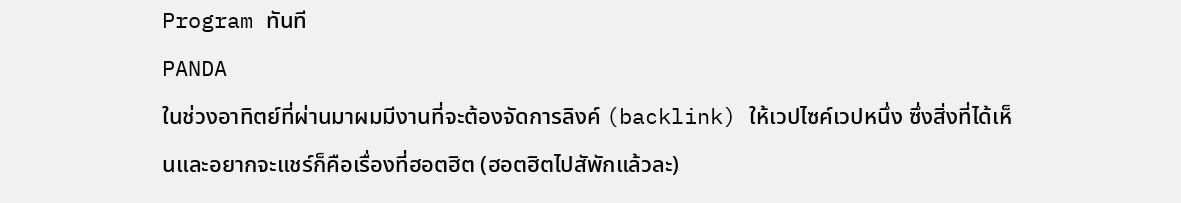Program ทันที
PANDA
ในช่วงอาทิตย์ที่ผ่านมาผมมีงานที่จะต้องจัดการลิงค์ (backlink) ให้เวปไซค์เวปหนึ่ง ซึ่งสิ่งที่ได้เห็นและอยากจะแชร์ก็คือเรื่องที่ฮอตฮิต (ฮอตฮิตไปสัพักแล้วละ)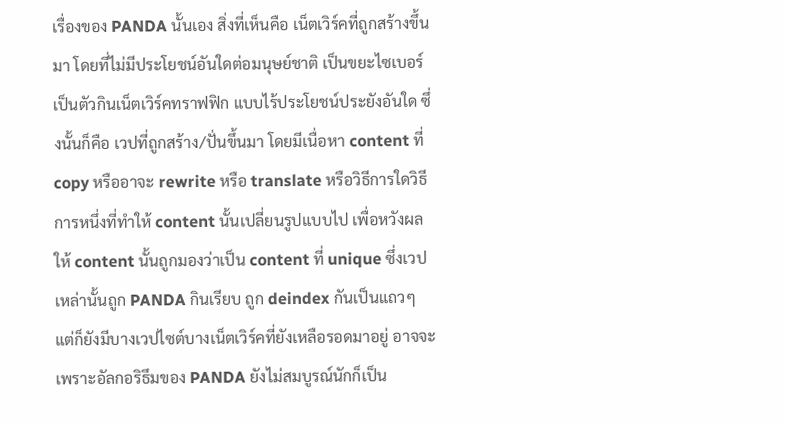เรื่องของ PANDA นั้นเอง สิ่งที่เห็นคือ เน็ตเวิร์คที่ถูกสร้างขึ้นมา โดยที่ไม่มีประโยชน์อันใดต่อมนุษย์ชาติ เป็นขยะไซเบอร์ เป็นตัวกินเน็ตเวิร์คทราฟฟิก แบบไร้ประโยชน์ประยังอันใด ซึ่งนั้นก็คือ เวปที่ถูกสร้าง/ปั่นขึ้นมา โดยมีเนื่อหา content ที่ copy หรืออาจะ rewrite หรือ translate หรือวิธีการใดวิธีการหนึ่งที่ทำให้ content นั้นเปลี่ยนรูปแบบไป เพื่อหวังผลให้ content นั้นถูกมองว่าเป็น content ที่ unique ซึ่งเวปเหล่านั้นถูก PANDA กินเรียบ ถูก deindex กันเป็นแถวๆ
แต่ก็ยังมีบางเวปไซต์บางเน็ตเวิร์คที่ยังเหลือรอดมาอยู่ อาจจะเพราะอัลกอริธึมของ PANDA ยังไม่สมบูรณ์นักก็เป็น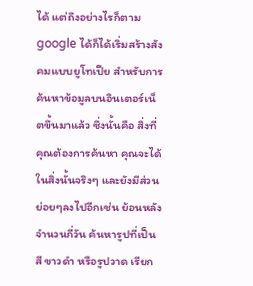ได้ แต่ถึงอย่างไรก็ตาม google ได้ก็ได้เริ่มสร้างสังคมแบบยูโทเปีย สำหรับการค้นหาข้อมูลบนอินเตอร์เน็ตขึ้นมาแล้ว ซึ่งนั้นคือ สิ่งที่คุณต้องการค้นหา คุณจะได้ในสิ่งนั้นจริงๆ และยังมีส่วนย่อยๆลงไปอีกเช่น ย้อนหลังจำนวนกี่วัน ค้นหารูปที่เป็นสี ขาวดำ หรือรูปวาด เรียก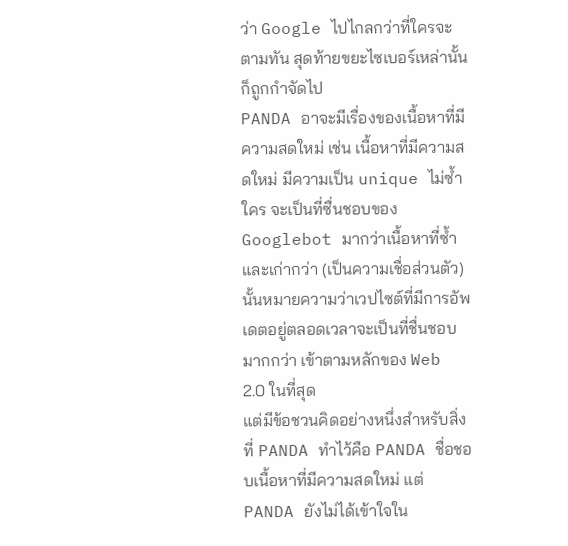ว่า Google ไปไกลกว่าที่ใครจะตามทัน สุดท้ายขยะไซเบอร์เหล่านั้นก็ถูกกำจัดไป
PANDA อาจะมีเรื่องของเนื้อหาที่มีความสดใหม่ เช่น เนื้อหาที่มีความสดใหม่ มีความเป็น unique ไม่ซ้ำใคร จะเป็นที่ซื่นชอบของ Googlebot มากว่าเนื้อหาที่ซ้ำและเก่ากว่า (เป็นความเชื่อส่วนตัว) นั้นหมายความว่าเวปไซต์ที่มีการอัพเดตอยู่ตลอดเวลาจะเป็นที่ชื่นชอบมากกว่า เข้าตามหลักของ Web 2.0 ในที่สุด
แต่มีข้อชวนคิดอย่างหนึ่งสำหรับสิ่งที่ PANDA ทำไว้คือ PANDA ชื่อชอบเนื้อหาที่มีความสดใหม่ แต่ PANDA ยังไม่ได้เข้าใจใน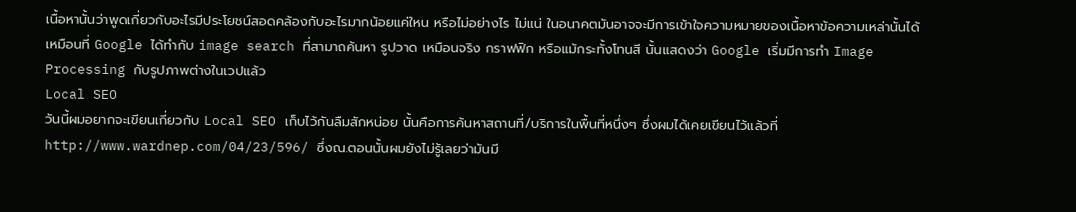เนื้อหานั้นว่าพูดเกี่ยวกับอะไรมีประโยชน์สอดคล้องกับอะไรมากน้อยแค่ใหน หรือไม่อย่างไร ไม่แน่ ในอนาคตมันอาจจะมีการเข้าใจความหมายของเนื้อหาข้อความเหล่านั้นได้ เหมือนที่ Google ได้ทำกับ image search ที่สามาถค้นหา รูปวาด เหมือนจริง กราฟฟิก หรือแม้กระทั้งโทนสี นั้นแสดงว่า Google เริ่มมีการทำ Image Processing กับรูปภาพต่างในเวปแล้ว
Local SEO
วันนี้ผมอยากจะเขียนเกี่ยวกับ Local SEO เก็บไว้กันลืมสักหน่อย นั้นคือการค้นหาสถานที่/บริการในพื้นที่หนึ่งๆ ซึ่งผมได้เคยเขียนไว้แล้วที่ http://www.wardnep.com/04/23/596/ ซึ่งณ.ตอนนั้นผมยังไม่รู้เลยว่ามันมี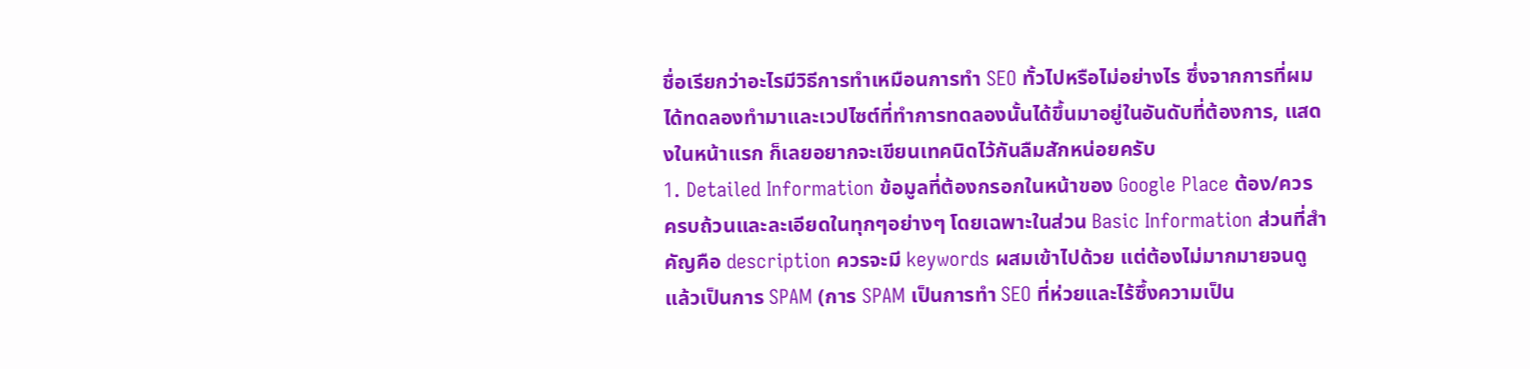ชื่อเรียกว่าอะไรมีวิธีการทำเหมือนการทำ SEO ทั้วไปหรือไม่อย่างไร ซึ่งจากการที่ผมได้ทดลองทำมาและเวปไซต์ที่ทำการทดลองนั้นได้ขึ้นมาอยู่ในอันดับที่ต้องการ, แสดงในหน้าแรก ก็เลยอยากจะเขียนเทคนิดไว้กันลืมสักหน่อยครับ
1. Detailed Information ข้อมูลที่ต้องกรอกในหน้าของ Google Place ต้อง/ควร ครบถ้วนและละเอียดในทุกๆอย่างๆ โดยเฉพาะในส่วน Basic Information ส่วนที่สำคัญคือ description ควรจะมี keywords ผสมเข้าไปด้วย แต่ต้องไม่มากมายจนดูแล้วเป็นการ SPAM (การ SPAM เป็นการทำ SEO ที่ห่วยและไร้ซึ้งความเป็น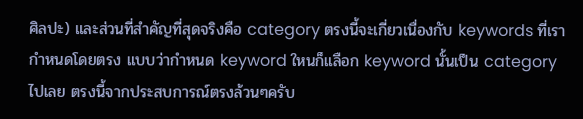ศิลปะ) และส่วนที่สำคัญที่สุดจริงคือ category ตรงนี้จะเกี่ยวเนื่องกับ keywords ที่เรากำหนดโดยตรง แบบว่ากำหนด keyword ใหนก็แลือก keyword นั้นเป็น category ไปเลย ตรงนี้จากประสบการณ์ตรงล้วนๆครับ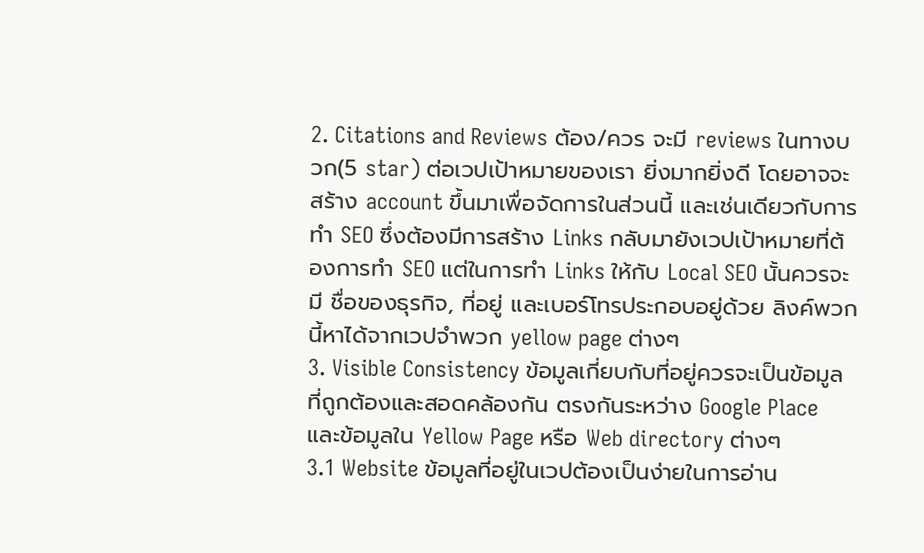2. Citations and Reviews ต้อง/ควร จะมี reviews ในทางบวก(5 star) ต่อเวปเป้าหมายของเรา ยิ่งมากยิ่งดี โดยอาจจะสร้าง account ขึ้นมาเพื่อจัดการในส่วนนี้ และเช่นเดียวกับการทำ SEO ซึ่งต้องมีการสร้าง Links กลับมายังเวปเป้าหมายที่ต้องการทำ SEO แต่ในการทำ Links ให้กับ Local SEO นั้นควรจะมี ชื่อของธุรกิจ, ที่อยู่ และเบอร์โทรประกอบอยู่ด้วย ลิงค์พวกนี้หาได้จากเวปจำพวก yellow page ต่างๆ
3. Visible Consistency ข้อมูลเกี่ยบกับที่อยู่ควรจะเป็นข้อมูลที่ถูกต้องและสอดคล้องกัน ตรงกันระหว่าง Google Place และข้อมูลใน Yellow Page หรือ Web directory ต่างๆ
3.1 Website ข้อมูลที่อยู่ในเวปต้องเป็นง่ายในการอ่าน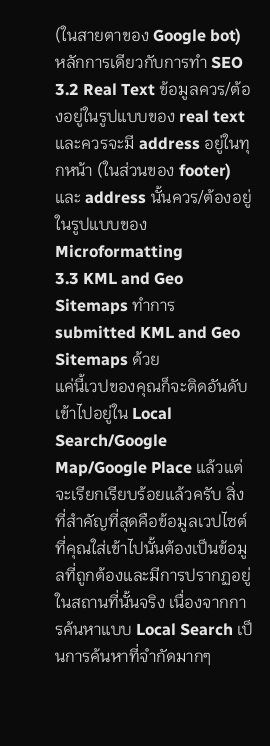(ในสายตาของ Google bot) หลักการเดียวกับการทำ SEO
3.2 Real Text ข้อมูลควร/ต้องอยู่ในรูปแบบของ real text และควรจะมี address อยู่ในทุกหน้า (ในส่วนของ footer) และ address นั้นควร/ต้องอยู่ในรูปแบบของ Microformatting
3.3 KML and Geo Sitemaps ทำการ submitted KML and Geo Sitemaps ด้วย
แค่นี้เวปของคุณก็จะติดอันดับเข้าไปอยู่ใน Local Search/Google Map/Google Place แล้วแต่จะเรียกเรียบร้อยแล้วครับ สิ่งที่สำคัญที่สุดคือข้อมูลเวปไซต์ที่คุณใส่เข้าไปนั้นต้องเป็นข้อมูลที่ถูกต้องและมีการปรากฏอยู่ในสถานที่นั้นจริง เนื่องจากการค้นหาแบบ Local Search เป็นการค้นหาที่จำกัดมากๆ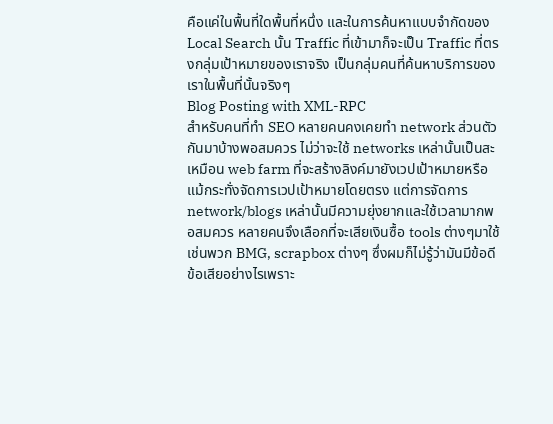คือแค่ในพื้นที่ใดพื้นที่หนึ่ง และในการค้นหาแบบจำกัดของ Local Search นั้น Traffic ที่เข้ามาก็จะเป็น Traffic ที่ตรงกลุ่มเป้าหมายของเราจริง เป็นกลุ่มคนที่ค้นหาบริการของเราในพื้นที่นั้นจริงๆ
Blog Posting with XML-RPC
สำหรับคนที่ทำ SEO หลายคนคงเคยทำ network ส่วนตัวกันมาบ้างพอสมควร ไม่ว่าจะใช้ networks เหล่านั้นเป็นสะเหมือน web farm ที่จะสร้างลิงค์มายังเวปเป้าหมายหรือแม้กระทั่งจัดการเวปเป้าหมายโดยตรง แต่การจัดการ network/blogs เหล่านั้นมีความยุ่งยากและใช้เวลามากพอสมควร หลายคนจึงเลือกที่จะเสียเงินซื้อ tools ต่างๆมาใช้ เช่นพวก BMG, scrapbox ต่างๆ ซึ่งผมก็ไม่รู้ว่ามันมีข้อดีข้อเสียอย่างไรเพราะ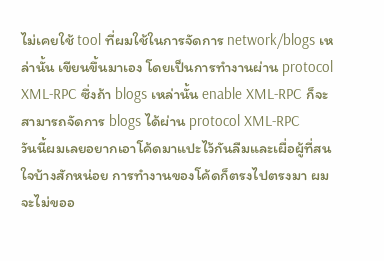ไม่เคยใช้ tool ที่ผมใช้ในการจัดการ network/blogs เหล่านั้น เขียนขึ้นมาเอง โดยเป็นการทำงานผ่าน protocol XML-RPC ซึ่งถ้า blogs เหล่านั้น enable XML-RPC ก็จะสามารถจัดการ blogs ได้ผ่าน protocol XML-RPC
วันนี้ผมเลยอยากเอาโค้ดมาแปะไว้กันลืมและเผื่อผู้ที่สนใจบ้างสักหน่อย การทำงานของโค้ดก็ตรงไปตรงมา ผมจะไม่ขออ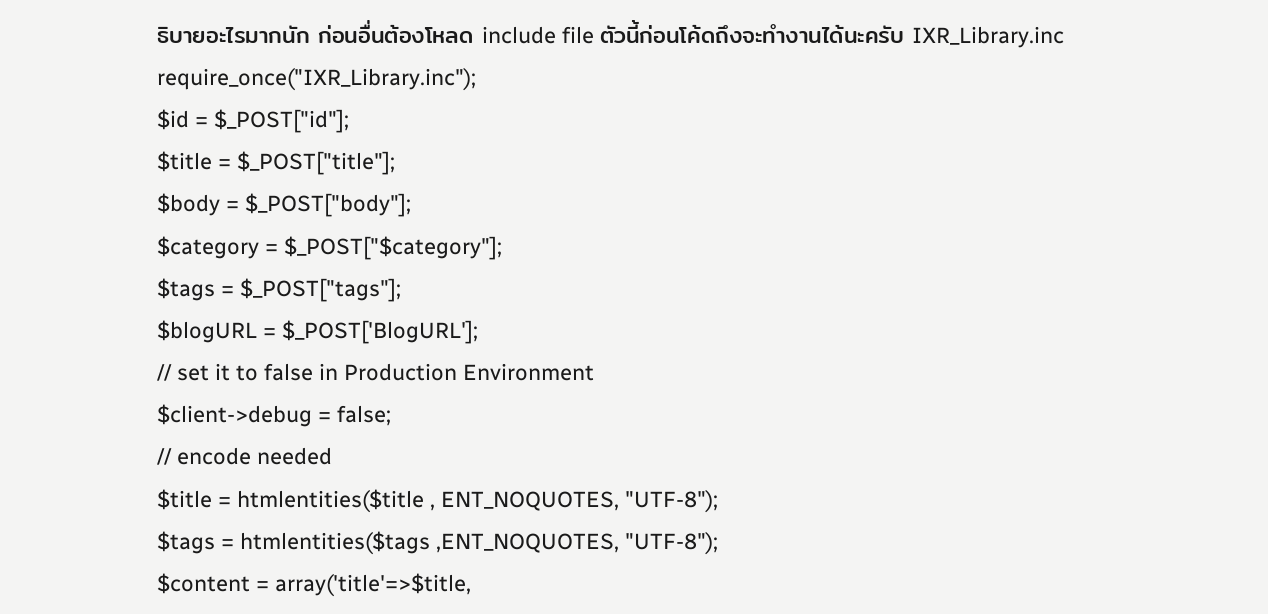ธิบายอะไรมากนัก ก่อนอื่นต้องโหลด include file ตัวนี้ก่อนโค้ดถึงจะทำงานได้นะครับ IXR_Library.inc
require_once("IXR_Library.inc");
$id = $_POST["id"];
$title = $_POST["title"];
$body = $_POST["body"];
$category = $_POST["$category"];
$tags = $_POST["tags"];
$blogURL = $_POST['BlogURL'];
// set it to false in Production Environment
$client->debug = false;
// encode needed
$title = htmlentities($title , ENT_NOQUOTES, "UTF-8");
$tags = htmlentities($tags ,ENT_NOQUOTES, "UTF-8");
$content = array('title'=>$title,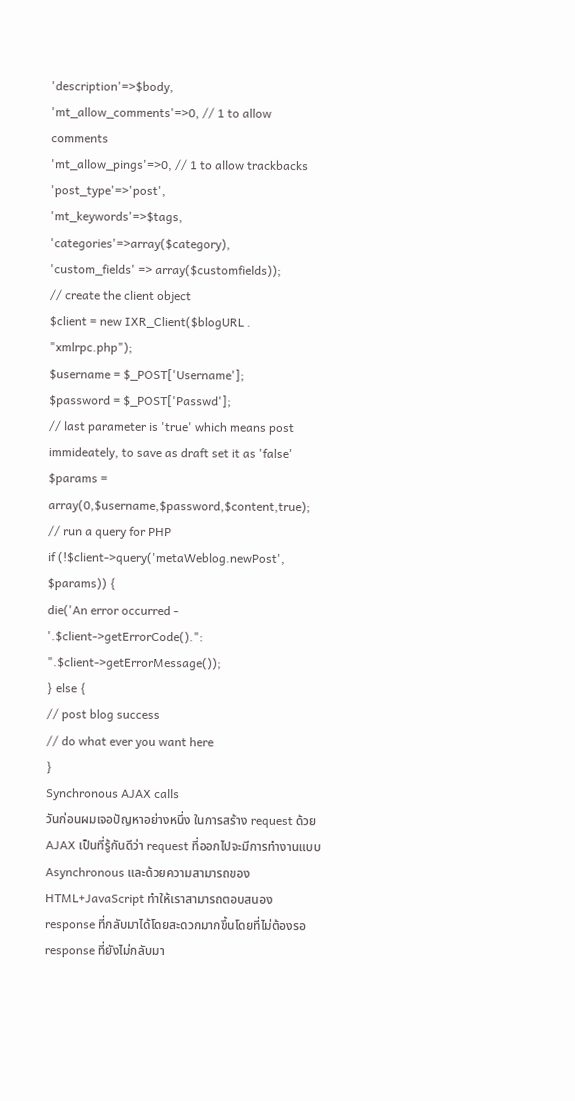'description'=>$body,
'mt_allow_comments'=>0, // 1 to allow comments
'mt_allow_pings'=>0, // 1 to allow trackbacks
'post_type'=>'post',
'mt_keywords'=>$tags,
'categories'=>array($category),
'custom_fields' => array($customfields));
// create the client object
$client = new IXR_Client($blogURL . "xmlrpc.php");
$username = $_POST['Username'];
$password = $_POST['Passwd'];
// last parameter is 'true' which means post immideately, to save as draft set it as 'false'
$params = array(0,$username,$password,$content,true);
// run a query for PHP
if (!$client->query('metaWeblog.newPost', $params)) {
die('An error occurred - '.$client->getErrorCode().": ".$client->getErrorMessage());
} else {
// post blog success
// do what ever you want here
}
Synchronous AJAX calls
วันก่อนผมเจอปัญหาอย่างหนึ่ง ในการสร้าง request ด้วย AJAX เป็นที่รู้กันดีว่า request ที่ออกไปจะมีการทำงานแบบ Asynchronous และด้วยความสามารถของ HTML+JavaScript ทำให้เราสามารถตอบสนอง response ที่กลับมาได้โดยสะดวกมากขึ้นโดยที่ไม่ต้องรอ response ที่ยังไม่กลับมา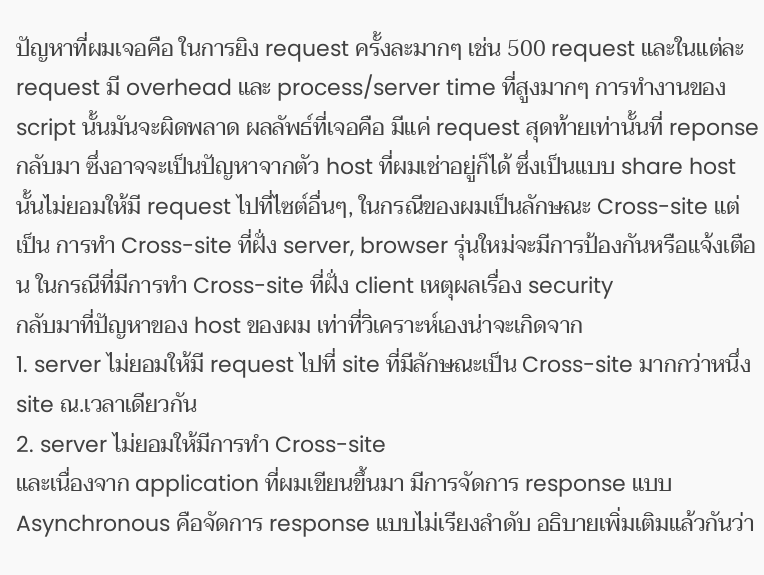ปัญหาที่ผมเจอคือ ในการยิง request ครั้งละมากๆ เช่น 500 request และในแต่ละ request มี overhead และ process/server time ที่สูงมากๆ การทำงานของ script นั้นมันจะผิดพลาด ผลลัพธ์ที่เจอคือ มีแค่ request สุดท้ายเท่านั้นที่ reponse กลับมา ซึ่งอาจจะเป็นปัญหาจากตัว host ที่ผมเช่าอยู่ก็ได้ ซึ่งเป็นแบบ share host นั้นไม่ยอมให้มี request ไปที่ไซต์อื่นๆ, ในกรณีของผมเป็นลักษณะ Cross-site แต่เป็น การทำ Cross-site ที่ฝั่ง server, browser รุ่นใหม่จะมีการป้องกันหรือแจ้งเตือน ในกรณีที่มีการทำ Cross-site ที่ฝั่ง client เหตุผลเรื่อง security
กลับมาที่ปัญหาของ host ของผม เท่าที่วิเคราะห์เองน่าจะเกิดจาก
1. server ไม่ยอมให้มี request ไปที่ site ที่มีลักษณะเป็น Cross-site มากกว่าหนึ่ง site ณ.เวลาเดียวกัน
2. server ไม่ยอมให้มีการทำ Cross-site
และเนื่องจาก application ที่ผมเขียนขึ้นมา มีการจัดการ response แบบ Asynchronous คือจัดการ response แบบไม่เรียงลำดับ อธิบายเพิ่มเติมแล้วกันว่า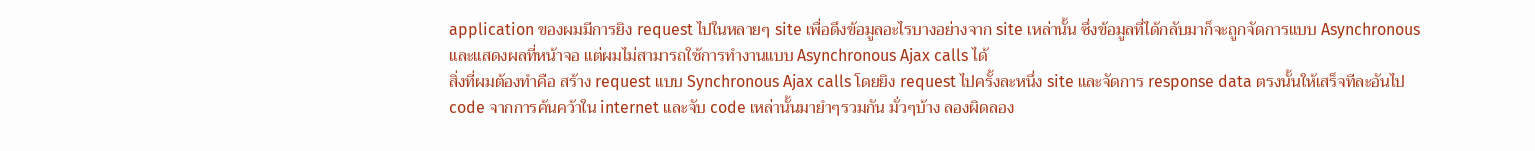application ของผมมีการยิง request ไปในหลายๆ site เพื่อดึงข้อมูลอะไรบางอย่างจาก site เหล่านั้น ซึ่งข้อมูลที่ได้กลับมาก็จะถูกจัดการแบบ Asynchronous และแสดงผลที่หน้าจอ แต่ผมไม่สามารถใช้การทำงานแบบ Asynchronous Ajax calls ได้
สิ่งที่ผมต้องทำคือ สร้าง request แบบ Synchronous Ajax calls โดยยิง request ไปครั้งละหนึ่ง site และจัดการ response data ตรงนั้นให้เสร็จทีละอันไป code จากการค้นคว้าใน internet และจับ code เหล่านั้นมายำๆรวมกัน มั่วๆบ้าง ลองผิดลอง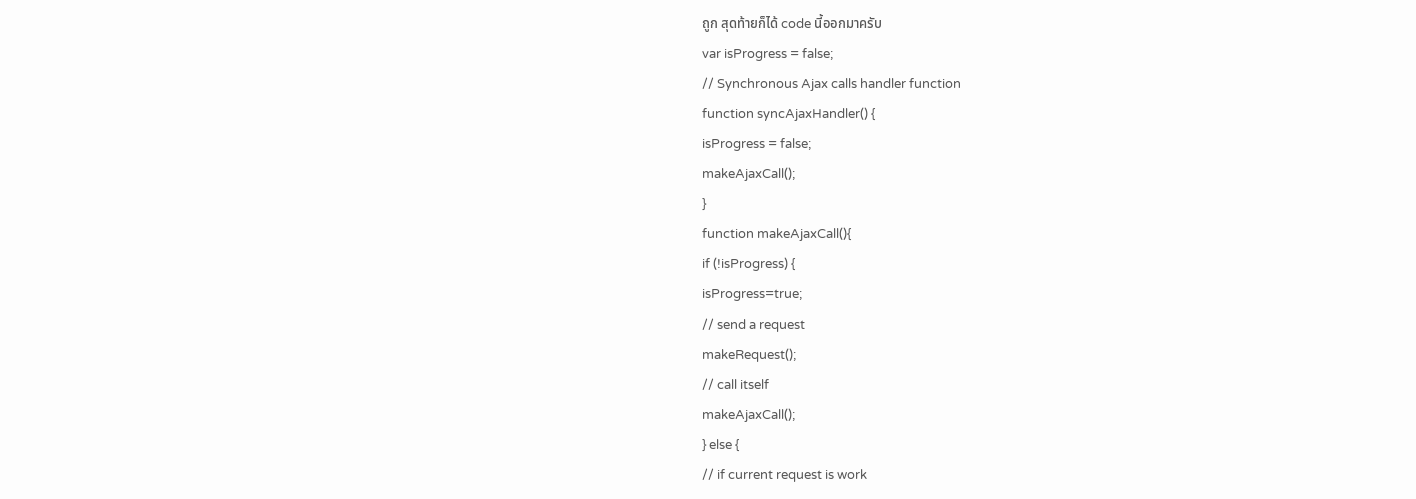ถูก สุดท้ายก็ได้ code นี้ออกมาครับ
var isProgress = false;
// Synchronous Ajax calls handler function
function syncAjaxHandler() {
isProgress = false;
makeAjaxCall();
}
function makeAjaxCall(){
if (!isProgress) {
isProgress=true;
// send a request
makeRequest();
// call itself
makeAjaxCall();
} else {
// if current request is work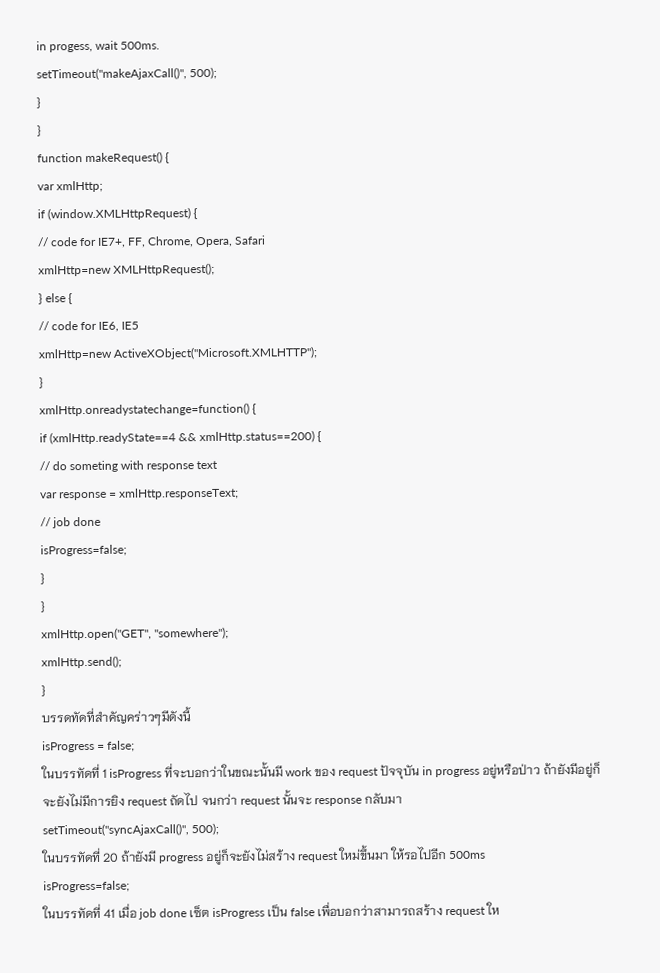in progess, wait 500ms.
setTimeout("makeAjaxCall()", 500);
}
}
function makeRequest() {
var xmlHttp;
if (window.XMLHttpRequest) {
// code for IE7+, FF, Chrome, Opera, Safari
xmlHttp=new XMLHttpRequest();
} else {
// code for IE6, IE5
xmlHttp=new ActiveXObject("Microsoft.XMLHTTP");
}
xmlHttp.onreadystatechange=function() {
if (xmlHttp.readyState==4 && xmlHttp.status==200) {
// do someting with response text
var response = xmlHttp.responseText;
// job done
isProgress=false;
}
}
xmlHttp.open("GET", "somewhere");
xmlHttp.send();
}
บรรดทัดที่สำคัญคร่าวๆมีดังนี้
isProgress = false;
ในบรรทัดที่ 1 isProgress ที่จะบอกว่าในขณะนั้นมี work ของ request ปัจจุบัน in progress อยู่หรือป่าว ถ้ายังมีอยู่ก็จะยังไม่มีการยิง request ถัดไป จนกว่า request นั้นจะ response กลับมา
setTimeout("syncAjaxCall()", 500);
ในบรรทัดที่ 20 ถ้ายังมี progress อยู่ก็จะยังไม่สร้าง request ใหม่ขึ้นมา ให้รอไปอีก 500ms
isProgress=false;
ในบรรทัดที่ 41 เมื่อ job done เซ็ต isProgress เป็น false เพื่อบอกว่าสามารถสร้าง request ให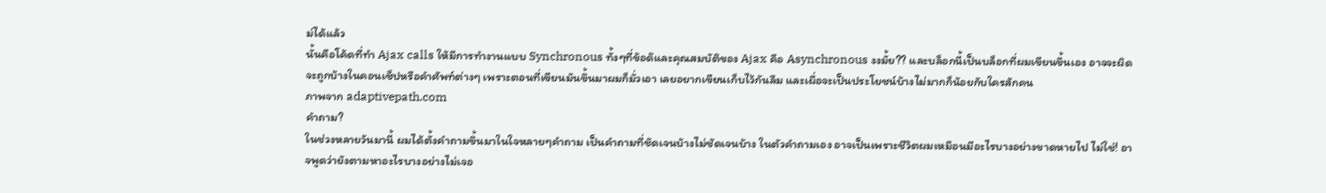ม่ได้แล้ว
นั้นคือโค้ดที่ทำ Ajax calls ให้มีการทำงานแบบ Synchronous ทั้งๆที่ข้อด๊และคุณสมบัติของ Ajax คือ Asynchronous งงมั้ย?? และบล็อกนี้เป็นบล็อกที่ผมเขียนขึ้นเอง อาจจะผิดจะถูกบ้างในคอนเซ็ปหรือคำศัพท์ต่างๆ เพราะตอนที่เขียนมันขึ้นมาผมก็มั่วเอา เลยอยากเขียนเก็บไว้กันลืม และเผื่อจะเป็นประโยชน์บ้างไม่มากก็น้อยกับใครสักคน
ภาพจาก adaptivepath.com
คำถาม?
ในช่วงหลายวันมานี้ ผมได้ตั้งคำถามขึ้นมาในใจหลายๆคำถาม เป็นคำถามที่ชัดเจนบ้างไม่ชัดเจนบ้าง ในตัวคำถามเอง อาจเป็นเพราะชีวิตผมเหมือนมีอะไรบางอย่างขาดหายไป ไม่ใช่! อาจพูดว่ายังตามหาอะไรบางอย่างไม่เจอ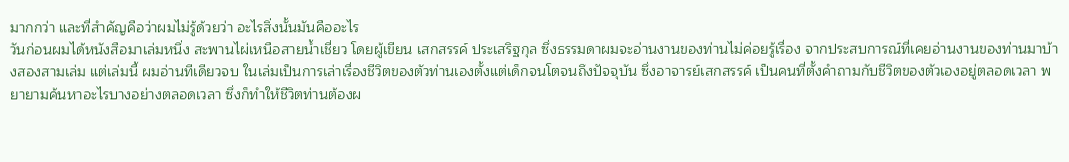มากกว่า และที่สำคัญคือว่าผมไม่รู้ด้วยว่า อะไรสิ่งนั้นมันคืออะไร
วันก่อนผมได้หนังสือมาเล่มหนึ่ง สะพานไผ่เหนือสายน้ำเชี่ยว โดยผู้เขียน เสกสรรค์ ประเสริฐกุล ซึ่งธรรมดาผมจะอ่านงานของท่านไม่ค่อยรู้เรื่อง จากประสบการณ์ที่เคยอ่านงานของท่านมาบ้างสองสามเล่ม แต่เล่มนี้ ผมอ่านทีเดียวจบ ในเล่มเป็นการเล่าเรื่องชีวิตของตัวท่านเองตั้งแต่เด็กจนโตจนถึงปัจจุบัน ซึ่งอาจารย์เสกสรรค์ เป็นคนที่ตั้งคำถามกับชีวิตของตัวเองอยู่ตลอดเวลา พยายามค้นหาอะไรบางอย่างตลอดเวลา ซึ่งก็ทำให้ชีวิตท่านต้องผ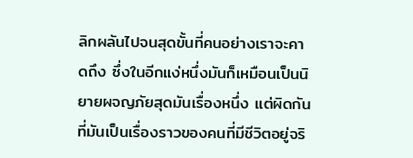ลิกผลันไปจนสุดขั้นที่คนอย่างเราจะคาดถึง ซึ่งในอีกแง่หนึ่งมันก็เหมือนเป็นนิยายผจญภัยสุดมันเรื่องหนึ่ง แต่ผิดกันที่มันเป็นเรื่องราวของคนที่มีชีวิตอยู่จริ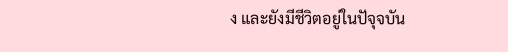ง และยังมีชีวิตอยู่ในปัจุจบัน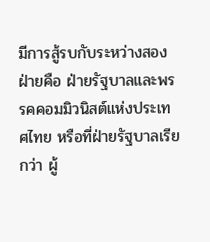มีการสู้รบกับระหว่างสองฝ่ายคือ ฝ่ายรัฐบาลและพรรคคอมมิวนิสต์แห่งประเทศไทย หรือที่ฝ่ายรัฐบาลเรียกว่า ผู้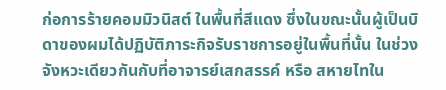ก่อการร้ายคอมมิวนิสต์ ในพื้นที่สีแดง ซึ่งในขณะนั้นผู้เป็นบิดาของผมได้ปฏิบัติภาระกิจรับราชการอยู่ในพื้นที่นั้น ในช่วงจังหวะเดียวกันกับที่อาจารย์เสกสรรค์ หรือ สหายไทใน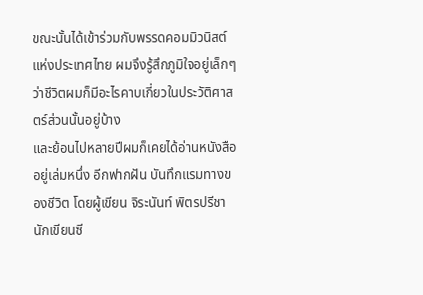ขณะนั้นได้เข้าร่วมกับพรรดคอมมิวนิสต์แห่งประเทศไทย ผมจึงรู้สึกภูมิใจอยู่เล็กๆว่าชีวิตผมก็มีอะไรคาบเกี่ยวในประวัติศาสตร์ส่วนนั้นอยู่บ้าง
และย้อนไปหลายปีผมก็เคยได้อ่านหนังสืออยู่เล่มหนึ่ง อีกฟากฝัน บันทึกแรมทางของชีวิต โดยผู้เขียน จิระนันท์ พิตรปรีชา นักเขียนซี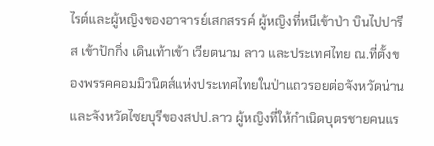ไรต์และผู้หญิงของอาจารย์เสกสรรค์ ผู้หญิงที่หนีเข้าป่า บินไปปารีส เข้าปักกิ่ง เดินเท้าเข้า เวียตนาม ลาว และประเทศไทย ณ.ที่ตั้งของพรรคคอมมิวนิตส์แห่งประเทศไทยในป่าแถวรอยต่อจังหวัดน่านและจังหวัดไซยบุรีของสปป.ลาว ผู้หญิงที่ให้กำเนิดบุตรชายคนแร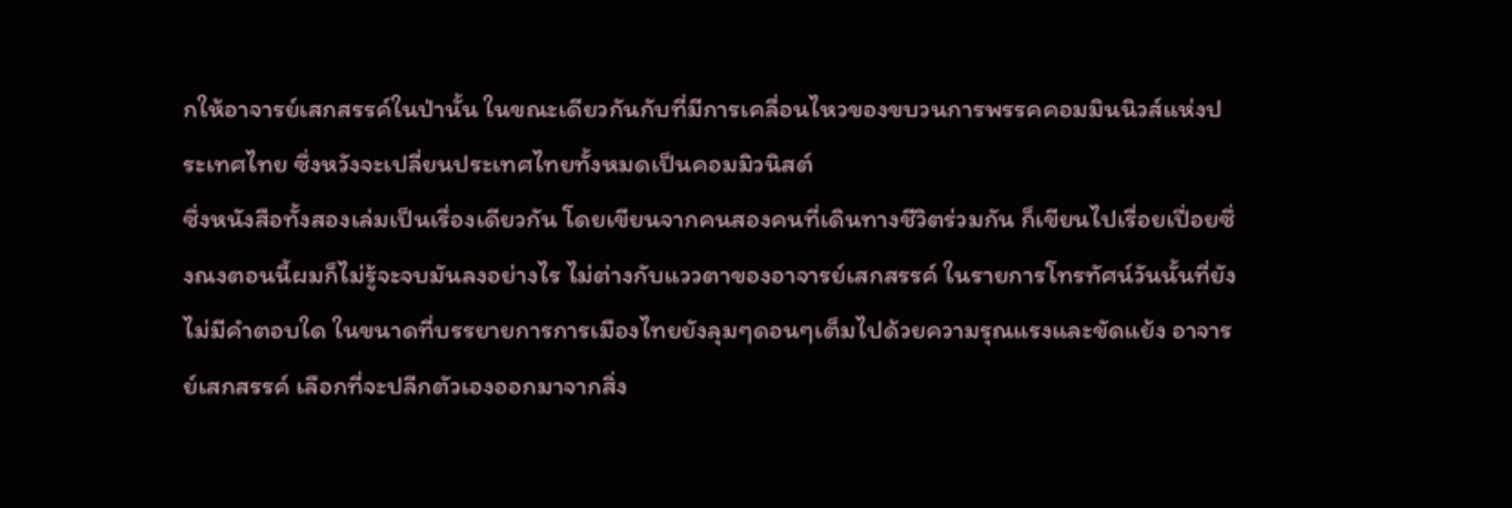กให้อาจารย์เสกสรรค์ในป่านั้น ในขณะเดียวกันกับที่มีการเคลื่อนไหวของขบวนการพรรคคอมมินนิวส์แห่งประเทศไทย ซึ่งหวังจะเปลี่ยนประเทศไทยทั้งหมดเป็นคอมมิวนิสต์
ซึ่งหนังสือทั้งสองเล่มเป็นเรื่องเดียวกัน โดยเขียนจากคนสองคนที่เดินทางชีวิตร่วมกัน ก็เขียนไปเรื่อยเปื่อยซึ่งณงตอนนี้ผมก็ไม่รู้จะจบมันลงอย่างไร ไม่ต่างกับแววตาของอาจารย์เสกสรรค์ ในรายการโทรทัศน์วันนั้นที่ยังไม่มีคำตอบใด ในขนาดที่บรรยายการการเมืองไทยยังลุมๆดอนๆเต็มไปด้วยความรุณแรงและขัดแย้ง อาจารย์เสกสรรค์ เลือกที่จะปลีกตัวเองออกมาจากสิ่ง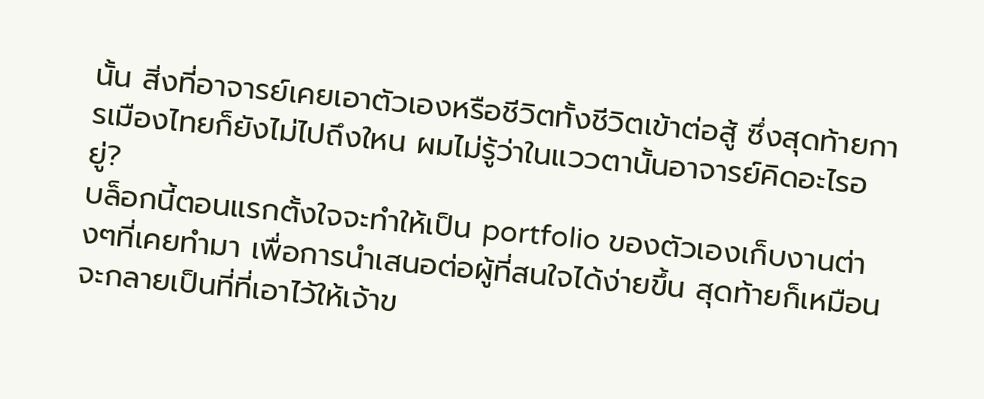นั้น สิ่งที่อาจารย์เคยเอาตัวเองหรือชีวิตทั้งชีวิตเข้าต่อสู้ ซึ่งสุดท้ายการเมืองไทยก็ยังไม่ไปถึงใหน ผมไม่รู้ว่าในแววตานั้นอาจารย์คิดอะไรอยู่?
บล็อกนี้ตอนแรกตั้งใจจะทำให้เป็น portfolio ของตัวเองเก็บงานต่างๆที่เคยทำมา เพื่อการนำเสนอต่อผู้ที่สนใจได้ง่ายขึ้น สุดท้ายก็เหมือนจะกลายเป็นที่ที่เอาไว้ให้เจ้าข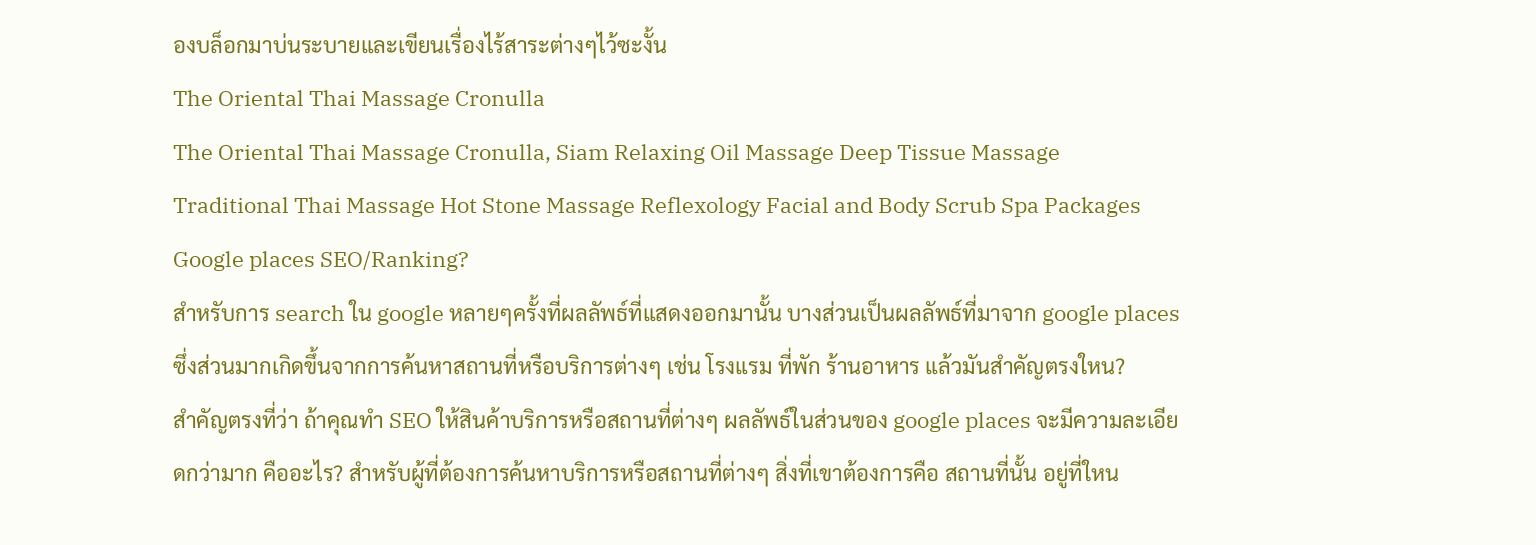องบล็อกมาบ่นระบายและเขียนเรื่องไร้สาระต่างๆไว้ซะงั้น
The Oriental Thai Massage Cronulla
The Oriental Thai Massage Cronulla, Siam Relaxing Oil Massage Deep Tissue Massage Traditional Thai Massage Hot Stone Massage Reflexology Facial and Body Scrub Spa Packages
Google places SEO/Ranking?
สำหรับการ search ใน google หลายๆครั้งที่ผลลัพธ์ที่แสดงออกมานั้น บางส่วนเป็นผลลัพธ์ที่มาจาก google places ซึ่งส่วนมากเกิดขึ้นจากการค้นหาสถานที่หรือบริการต่างๆ เช่น โรงแรม ที่พัก ร้านอาหาร แล้วมันสำคัญตรงใหน?
สำคัญตรงที่ว่า ถ้าคุณทำ SEO ให้สินค้าบริการหรือสถานที่ต่างๆ ผลลัพธ์ในส่วนของ google places จะมีความละเอียดกว่ามาก คืออะไร? สำหรับผู้ที่ต้องการค้นหาบริการหรือสถานที่ต่างๆ สิ่งที่เขาต้องการคือ สถานที่นั้น อยู่ที่ใหน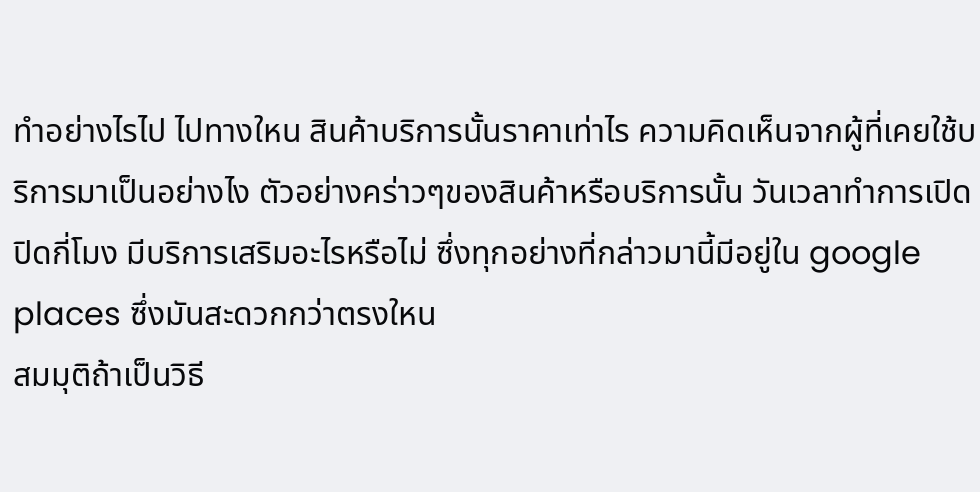ทำอย่างไรไป ไปทางใหน สินค้าบริการนั้นราคาเท่าไร ความคิดเห็นจากผู้ที่เคยใช้บริการมาเป็นอย่างไง ตัวอย่างคร่าวๆของสินค้าหรือบริการนั้น วันเวลาทำการเปิดปิดกี่โมง มีบริการเสริมอะไรหรือไม่ ซึ่งทุกอย่างที่กล่าวมานี้มีอยู่ใน google places ซึ่งมันสะดวกกว่าตรงใหน
สมมุติถ้าเป็นวิธี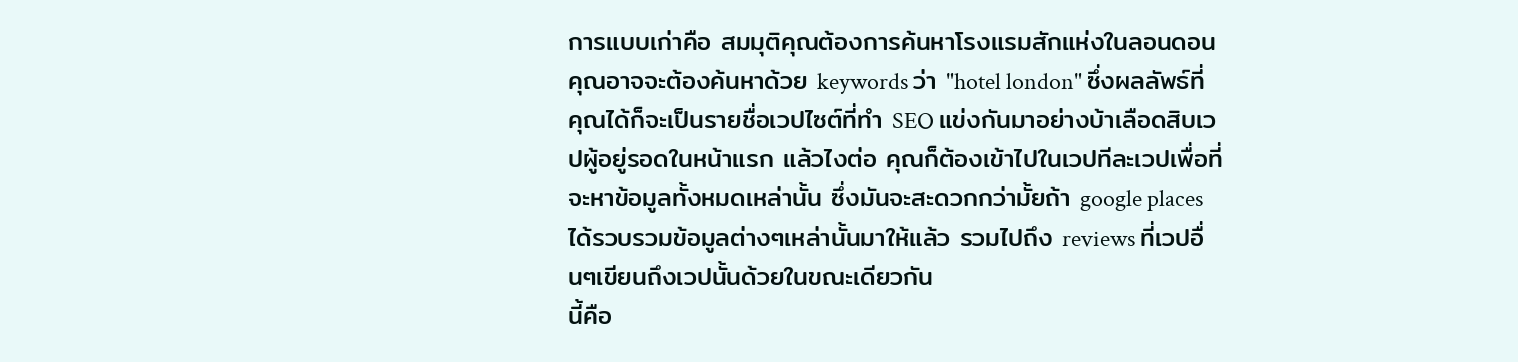การแบบเก่าคือ สมมุติคุณต้องการค้นหาโรงแรมสักแห่งในลอนดอน คุณอาจจะต้องค้นหาด้วย keywords ว่า "hotel london" ซึ่งผลลัพธ์ที่คุณได้ก็จะเป็นรายชื่อเวปไซต์ที่ทำ SEO แข่งกันมาอย่างบ้าเลือดสิบเวปผู้อยู่รอดในหน้าแรก แล้วไงต่อ คุณก็ต้องเข้าไปในเวปทีละเวปเพื่อที่จะหาข้อมูลทั้งหมดเหล่านั้น ซึ่งมันจะสะดวกกว่ามั้ยถ้า google places ได้รวบรวมข้อมูลต่างๆเหล่านั้นมาให้แล้ว รวมไปถึง reviews ที่เวปอื่นๆเขียนถึงเวปนั้นด้วยในขณะเดียวกัน
นี้คือ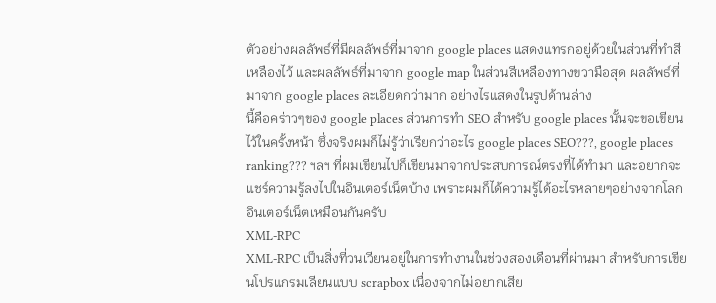ตัวอย่างผลลัพธ์ที่มีผลลัพธ์ที่มาจาก google places แสดงแทรกอยู่ด้วยในส่วนที่ทำสีเหลืองไว้ และผลลัพธ์ที่มาจาก google map ในส่วนสีเหลืองทางขวามือสุด ผลลัพธ์ที่มาจาก google places ละเอียดกว่ามาก อย่างไรแสดงในรูปด้านล่าง
นี้คือคร่าวๆของ google places ส่วนการทำ SEO สำหรับ google places นั้นจะขอเขียนไว้ในครั้งหน้า ซึ่งจริงผมก็ไม่รู้ว่าเรียกว่าอะไร google places SEO???, google places ranking??? ฯลฯ ที่ผมเขียนไปก็เขียนมาจากประสบการณ์ตรงที่ได้ทำมา และอยากจะแชร์ความรู้ลงไปในอินเตอร์เน็ตบ้าง เพราะผมก็ได้ความรู้ได้อะไรหลายๆอย่างจากโลกอินเตอร์เน็ตเหมือนกันครับ
XML-RPC
XML-RPC เป็นสิ่งที่วนเวียนอยู่ในการทำงานในช่วงสองเดือนที่ผ่านมา สำหรับการเขียนโปรแกรมเลียนแบบ scrapbox เนื่องจากไม่อยากเสีย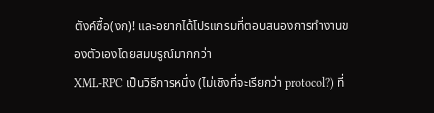ตังค์ซื้อ(งก)! และอยากได้โปรแกรมที่ตอบสนองการทำงานของตัวเองโดยสมบรูณ์มากกว่า
XML-RPC เป็นวิธีการหนึ่ง (ไม่เชิงที่จะเรียกว่า protocol?) ที่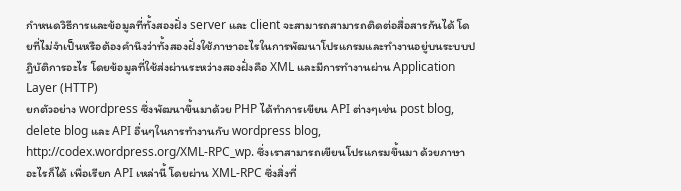กำหนดวิธีการและข้อมูลที่ทั้งสองฝั่ง server และ client จะสามารถสามารถติดต่อสื่อสารกันได้ โดยที่ไม่จำเป็นหรือต้องคำนึงว่าทั้งสองฝั่งใช้ภาษาอะไรในการพัฒนาโปรแกรมและทำงานอยู่บนระบบปฎิบัติการอะไร โดยข้อมูลที่ใช้ส่งผ่านระหว่างสองฝั่งคือ XML และมีการทำงานผ่าน Application Layer (HTTP)
ยกตัวอย่าง wordpress ซึ่งพัฒนาขึ้นมาด้วย PHP ได้ทำการเขียน API ต่างๆเช่น post blog, delete blog และ API อื่นๆในการทำงานกับ wordpress blog, http://codex.wordpress.org/XML-RPC_wp. ซึ่งเราสามารถเขียนโปรแกรมขึ้นมา ด้วยภาษาอะไรก็ได้ เพื่อเรียก API เหล่านี้ โดยผ่าน XML-RPC ซึ่งสิ่งที่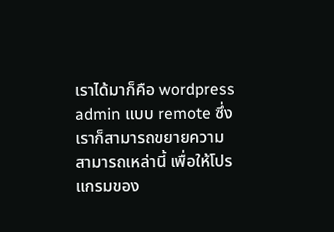เราได้มาก็คือ wordpress admin แบบ remote ซึ่งเราก็สามารถขยายความสามารถเหล่านี้ เพื่อให้โปรแกรมของ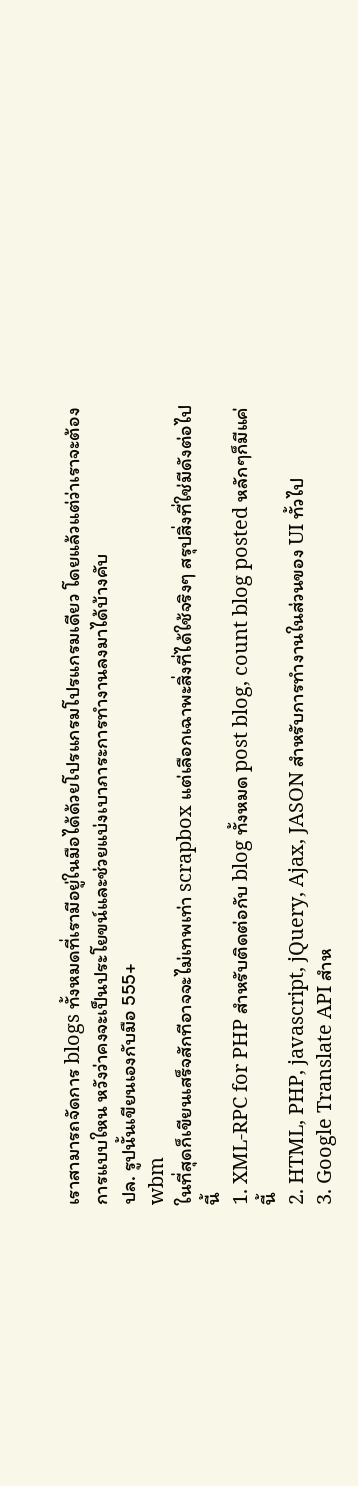เราสามารถจัดการ blogs ทั้งหมดที่เรามีอยู่ในมือได้ด้วยโปรแกรมโปรแกรมเดียว โดยแล้วแต่ว่าเราจะต้องการแบบใหน หวังว่าคงจะเป็นประโยขน์และช่วยแบ่งเบาภาระการทำงานลงมาได้บ้างคับ
ปล. รูปนั้นเขียนเองกับมือ 555+
wbm
ในที่สุดก็เขียนเสร็จสักทีอาจจะไม่เทพเท่า scrapbox แต่เลือกเฉาพะสิ่งที่ได้ใช้จริงๆ สรุปสิ่งที่ใช่มีดังต่อไปนี้
1. XML-RPC for PHP สำหรับติดต่อกับ blog ทั้งหมด post blog, count blog posted หลักๆก็มีแค่นี้
2. HTML, PHP, javascript, jQuery, Ajax, JASON สำหรับการทำงานในส่วนของ UI ทั้วไป
3. Google Translate API สำห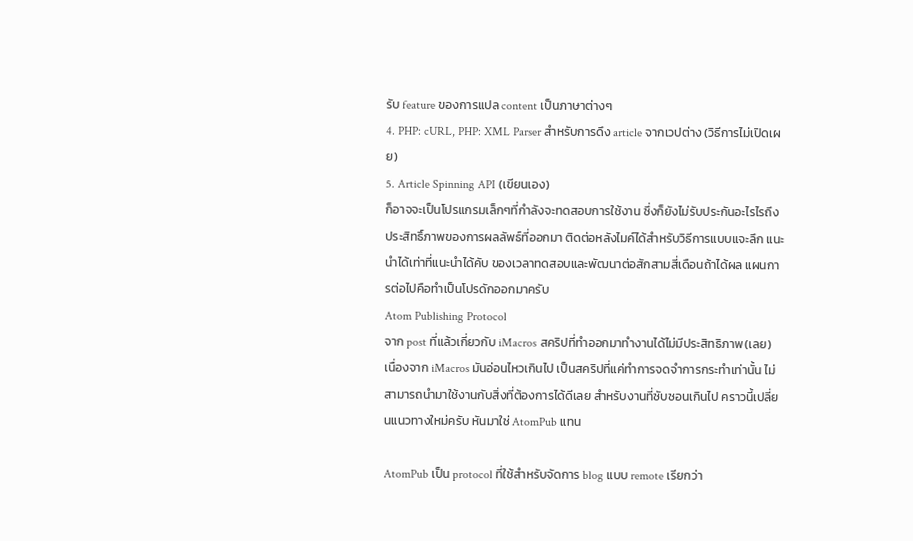รับ feature ของการแปล content เป็นภาษาต่างๆ
4. PHP: cURL, PHP: XML Parser สำหรับการดึง article จากเวปต่าง (วิธีการไม่เปิดเผย)
5. Article Spinning API (เขียนเอง)
ก็อาจจะเป็นโปรแกรมเล็กๆที่กำลังจะทดสอบการใช้งาน ซึ่งก็ยังไม่รับประกันอะไรไรถึงประสิทธิ์ภาพของการผลลัพธ์ที่ออกมา ติดต่อหลังไมค์ได้สำหรับวิธีการแบบแจะลึก แนะนำได้เท่าที่แนะนำได้คับ ของเวลาทดสอบและพัฒนาต่อสักสามสี่เดือนถ้าได้ผล แผนการต่อไปคือทำเป็นโปรดักออกมาครับ
Atom Publishing Protocol
จาก post ที่แล้วเกี่ยวกับ iMacros สคริปที่ทำออกมาทำงานได้ไม่มีประสิทธิภาพ(เลย) เนื่องจาก iMacros มันอ่อนไหวเกินไป เป็นสคริปที่แค่ทำการจดจำการกระทำเท่านั้น ไม่สามารถนำมาใช้งานกับสิ่งที่ต้องการได้ดีเลย สำหรับงานที่ซับซอนเกินไป คราวนี้เปลี่ยนแนวทางใหม่ครับ หันมาใช่ AtomPub แทน

AtomPub เป็น protocol ที่ใช้สำหรับจัดการ blog แบบ remote เรียกว่า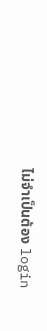ไม่จำเป็นต้อง login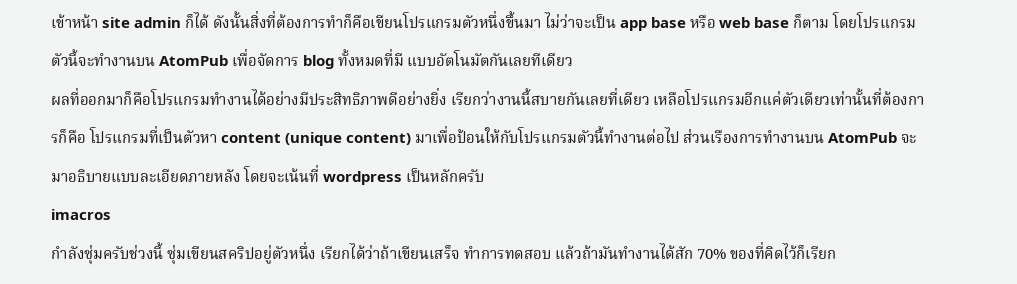เข้าหน้า site admin ก็ได้ ดังนั้นสิ่งที่ต้องการทำก็คือเขียนโปรแกรมตัวหนึ่งขึ้นมา ไม่ว่าจะเป็น app base หรือ web base ก็ตาม โดยโปรแกรมตัวนี้จะทำงานบน AtomPub เพื่อจัดการ blog ทั้งหมดที่มี แบบอัตโนมัตกันเลยทีเดียว
ผลที่ออกมาก็คือโปรแกรมทำงานได้อย่างมีประสิทธิภาพดีอย่างยิ่ง เรียกว่างานนี้สบายกันเลยที่เดียว เหลือโปรแกรมอีกแค่ตัวเดียวเท่านั้นที่ต้องการก็คือ โปรแกรมที่เป็นตัวหา content (unique content) มาเพื่อป้อนให้กับโปรแกรมตัวนี้ทำงานต่อไป ส่วนเรืองการทำงานบน AtomPub จะมาอธิบายแบบละเอียดภายหลัง โดยจะเน้นที่ wordpress เป็นหลักครับ
imacros
กำลังซุ่มครับช่วงนี้ ซุ่มเขียนสคริปอยู่ตัวหนึ่ง เรียกได้ว่าถ้าเขียนเสร็จ ทำการทดสอบ แล้วถ้ามันทำงานได้สัก 70% ของที่คิดไว้ก็เรียก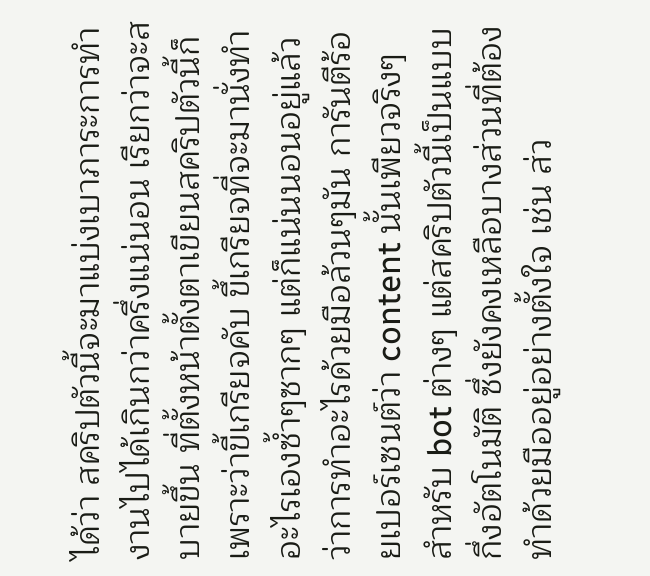ได้ว่า สคริปตัวนี้จะมาแบ่งเบาภาระการทำงานไปได้เกินกว่าครึ่งแน่นอน เรียกว่าจะสบายขึ้น ที่ตั้งหน้าตั้งตาเขียนสคริปตัวนี้ก็เพราะว่าขี้เกรียจคับ ขึ้เกรียจที่จะมานั่งทำอะไรเองซ้ำๆซากๆ แต่ก็แน่นนอนอยู่แล้วว่าการทำอะไรด้วยมือล้วนๆมัน การันตีร้อยเปอร์เซนต์ว่า content นั้นเพียวจริงๆสำหรับ bot ต่างๆ แต่สคริปตัวนี้เป็นแบบกึ่งอัตโนมัติ ซึ่งยังคงเหลือบางส่วนที่ต้องทำด้วยมืออยู่อย่างตั้งใจ เช่น ส่ว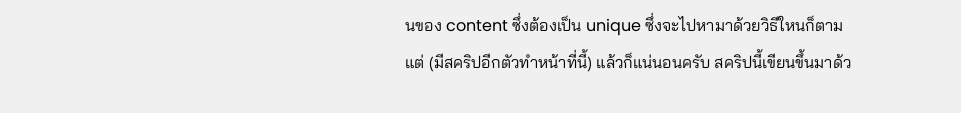นของ content ซึ่งต้องเป็น unique ซึ่งจะไปหามาด้วยวิธีใหนก็ตามแต่ (มีสคริปอีกตัวทำหน้าที่นี้) แล้วก็แน่นอนครับ สคริปนี้เขียนขึ้นมาด้ว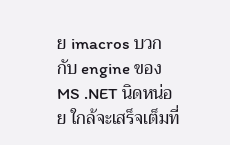ย imacros บวกกับ engine ของ MS .NET นิดหน่อย ใกล้จะเสร็จเต็มที่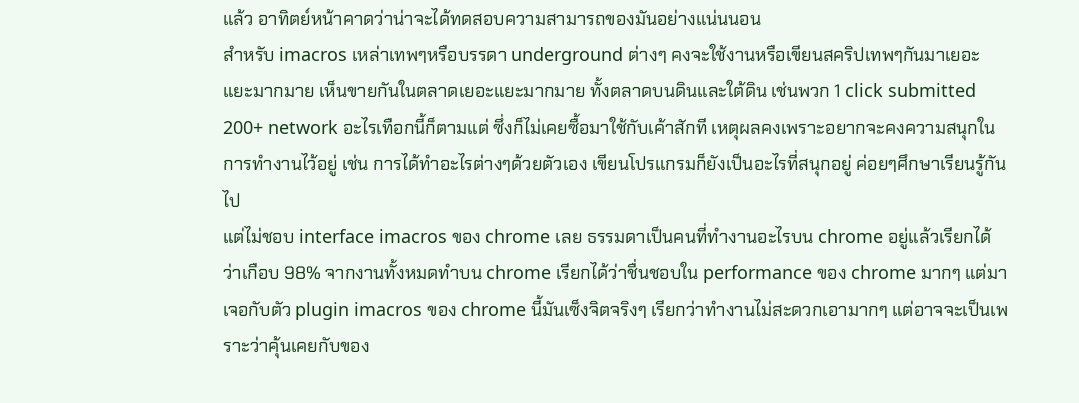แล้ว อาทิตย์หน้าคาดว่าน่าจะได้ทดสอบความสามารถของมันอย่างแน่นนอน
สำหรับ imacros เหล่าเทพๆหรือบรรดา underground ต่างๆ คงจะใช้งานหรือเขียนสคริปเทพๆกันมาเยอะแยะมากมาย เห็นขายกันในตลาดเยอะแยะมากมาย ทั้งตลาดบนดินและใต้ดิน เช่นพวก 1 click submitted 200+ network อะไรเทือกนี้ก็ตามแต่ ซึ่งก็ไม่เคยซื้อมาใช้กับเค้าสักที เหตุผลคงเพราะอยากจะคงความสนุกในการทำงานไว้อยู่ เช่น การได้ทำอะไรต่างๆด้วยตัวเอง เขียนโปรแกรมก็ยังเป็นอะไรที่สนุกอยู่ ค่อยๆศึกษาเรียนรู้กันไป
แต่ไม่ชอบ interface imacros ของ chrome เลย ธรรมดาเป็นคนที่ทำงานอะไรบน chrome อยู่แล้วเรียกได้ว่าเกือบ 98% จากงานทั้งหมดทำบน chrome เรียกได้ว่าชื่นชอบใน performance ของ chrome มากๆ แต่มาเจอกับตัว plugin imacros ของ chrome นี้มันเซ็งจิตจริงๆ เรียกว่าทำงานไม่สะดวกเอามากๆ แต่อาจจะเป็นเพราะว่าคุ้นเคยกับของ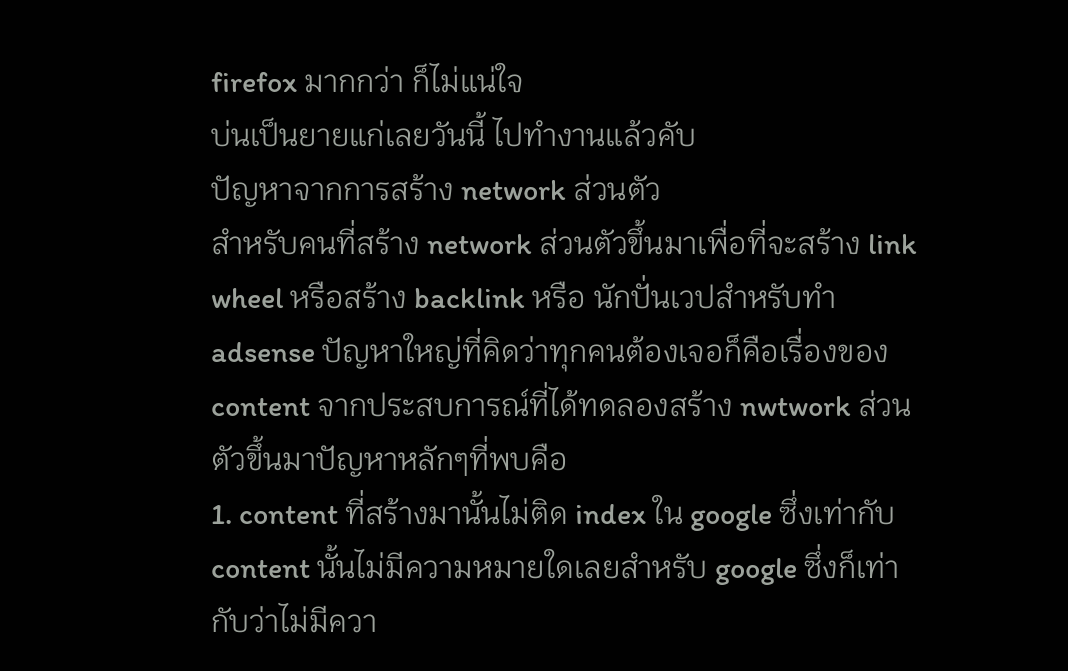firefox มากกว่า ก็ไม่แน่ใจ
บ่นเป็นยายแก่เลยวันนี้ ไปทำงานแล้วคับ
ปัญหาจากการสร้าง network ส่วนตัว
สำหรับคนที่สร้าง network ส่วนตัวขึ้นมาเพื่อที่จะสร้าง link wheel หรือสร้าง backlink หรือ นักปั่นเวปสำหรับทำ adsense ปัญหาใหญ่ที่คิดว่าทุกคนต้องเจอก็คือเรื่องของ content จากประสบการณ์ที่ได้ทดลองสร้าง nwtwork ส่วนตัวขึ้นมาปัญหาหลักๆที่พบคือ
1. content ที่สร้างมานั้นไม่ติด index ใน google ซึ่งเท่ากับ content นั้นไม่มีความหมายใดเลยสำหรับ google ซึ่งก็เท่ากับว่าไม่มีควา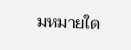มหมายใด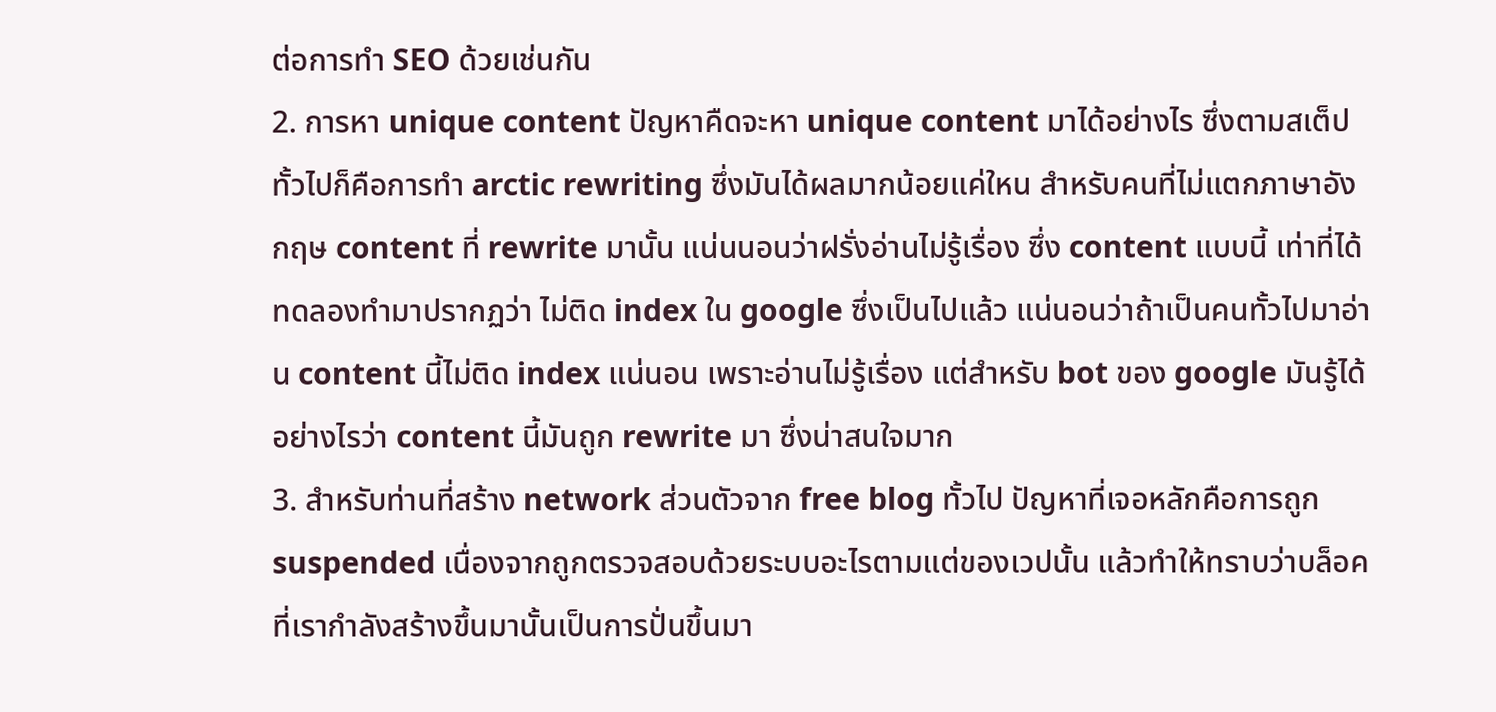ต่อการทำ SEO ด้วยเช่นกัน
2. การหา unique content ปัญหาคืดจะหา unique content มาได้อย่างไร ซึ่งตามสเต็ปทั้วไปก็คือการทำ arctic rewriting ซึ่งมันได้ผลมากน้อยแค่ใหน สำหรับคนที่ไม่แตกภาษาอังกฤษ content ที่ rewrite มานั้น แน่นนอนว่าฝรั่งอ่านไม่รู้เรื่อง ซึ่ง content แบบนี้ เท่าที่ได้ทดลองทำมาปรากฏว่า ไม่ติด index ใน google ซึ่งเป็นไปแล้ว แน่นอนว่าถ้าเป็นคนทั้วไปมาอ่าน content นี้ไม่ติด index แน่นอน เพราะอ่านไม่รู้เรื่อง แต่สำหรับ bot ของ google มันรู้ได้อย่างไรว่า content นี้มันถูก rewrite มา ซึ่งน่าสนใจมาก
3. สำหรับท่านที่สร้าง network ส่วนตัวจาก free blog ทั้วไป ปัญหาที่เจอหลักคือการถูก suspended เนื่องจากถูกตรวจสอบด้วยระบบอะไรตามแต่ของเวปนั้น แล้วทำให้ทราบว่าบล็อคที่เรากำลังสร้างขึ้นมานั้นเป็นการปั่นขึ้นมา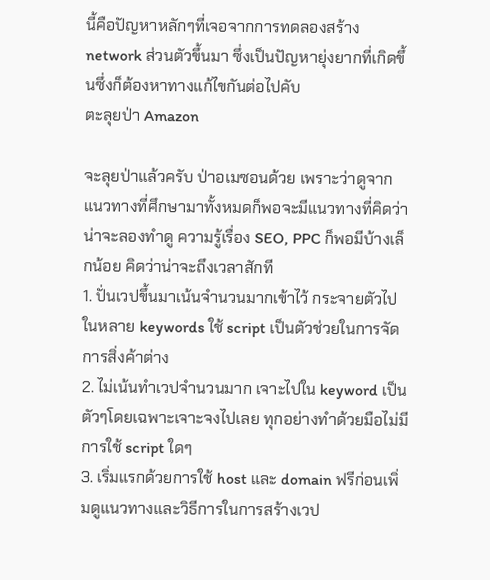นี้คือปัญหาหลักๆที่เจอจากการทดลองสร้าง network ส่วนตัวขึ้นมา ซึ่งเป็นปัญหายุ่งยากที่เกิดขึ้นซึ่งก็ต้องหาทางแก้ไขกันต่อไปคับ
ตะลุยป่า Amazon

จะลุยป่าแล้วครับ ป่าอเมซอนด้วย เพราะว่าดูจากแนวทางที่ศึกษามาทั้งหมดก็พอจะมีแนวทางที่คิดว่าน่าจะลองทำดู ความรู้เรื่อง SEO, PPC ก็พอมีบ้างเล็กน้อย คิดว่าน่าจะถึงเวลาสักที
1. ปั่นเวปขึ้นมาเน้นจำนวนมากเข้าไว้ กระจายตัวไปในหลาย keywords ใช้ script เป็นตัวช่วยในการจัดการสิ่งค้าต่าง
2. ไม่เน้นทำเวปจำนวนมาก เจาะไปใน keyword เป็นตัวๆโดยเฉพาะเจาะจงไปเลย ทุกอย่างทำด้วยมือไม่มีการใช้ script ใดๆ
3. เริ่มแรกด้วยการใช้ host และ domain ฟรีก่อนเพิ่มดูแนวทางและวิธีการในการสร้างเวป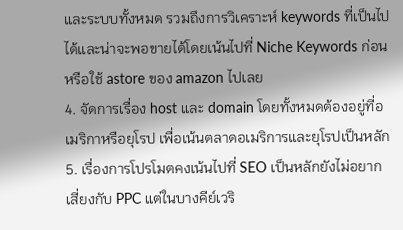และระบบทั้งหมด รวมถึงการวิเคราะห์ keywords ที่เป็นไปได้และน่าจะพอขายได้โดยเน้นไปที่ Niche Keywords ก่อน หรือใช้ astore ของ amazon ไปเลย
4. จัดการเรื่อง host และ domain โดยทั้งหมดต้องอยู่ที่อเมริกาหรือยุโรป เพื่อเน้นตลาดอเมริการและยุโรปเป็นหลัก
5. เรื่องการโปรโมตคงเน้นไปที่ SEO เป็นหลักยังไม่อยากเสี่ยงกับ PPC แต่ในบางคีย์เวริ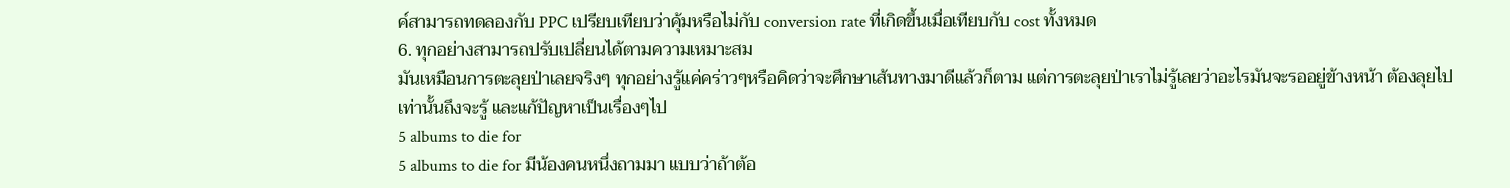ค์สามารถทดลองกับ PPC เปรียบเทียบว่าคุ้มหรือไม่กับ conversion rate ที่เกิดขึ้นเมื่อเทียบกับ cost ทั้งหมด
6. ทุกอย่างสามารถปรับเปลี่ยนได้ตามความเหมาะสม
มันเหมือนการตะลุยป่าเลยจริงๆ ทุกอย่างรู้แค่คร่าวๆหรือคิดว่าจะศึกษาเส้นทางมาดีแล้วก็ตาม แต่การตะลุยป่าเราไม่รู้เลยว่าอะไรมันจะรออยู่ข้างหน้า ต้องลุยไปเท่านั้นถึงจะรู้ และแก้ปัญหาเป็นเรื่องๆไป
5 albums to die for
5 albums to die for มีน้องคนหนึ่งถามมา แบบว่าถ้าต้อ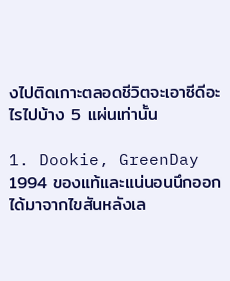งไปติดเกาะตลอดชีวิตจะเอาซีดีอะไรไปบ้าง 5 แผ่นเท่านั้น

1. Dookie, GreenDay 1994 ของแท้และแน่นอนนึกออกได้มาจากไขสันหลังเล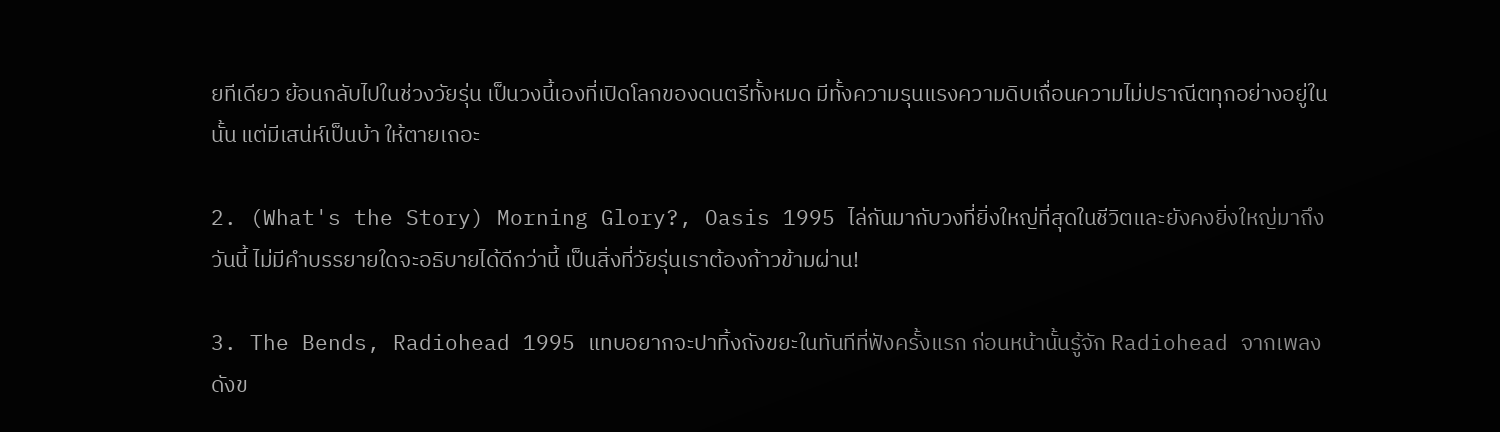ยทีเดียว ย้อนกลับไปในช่วงวัยรุ่น เป็นวงนี้เองที่เปิดโลกของดนตรีทั้งหมด มีทั้งความรุนแรงความดิบเถื่อนความไม่ปราณีตทุกอย่างอยู่ในนั้น แต่มีเสน่ห์เป็นบ้า ให้ตายเถอะ

2. (What's the Story) Morning Glory?, Oasis 1995 ไล่กันมากับวงที่ยิ่งใหญ่ที่สุดในชีวิตและยังคงยิ่งใหญ่มาถึงวันนี้ ไม่มีคำบรรยายใดจะอธิบายได้ดีกว่านี้ เป็นสิ่งที่วัยรุ่นเราต้องก้าวข้ามผ่าน!

3. The Bends, Radiohead 1995 แทบอยากจะปาทิ้งถังขยะในทันทีที่ฟังครั้งแรก ก่อนหน้านั้นรู้จัก Radiohead จากเพลงดังข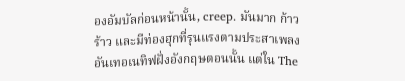องอัมบัลก่อนหน้านั้น, creep. มันมาก ก้าวร้าว และมีท่องฮุกที่รุนแรงตามประสาเพลงอันเทอเนทิฟฝั่งอังกฤษตอนนั้น แต่ใน The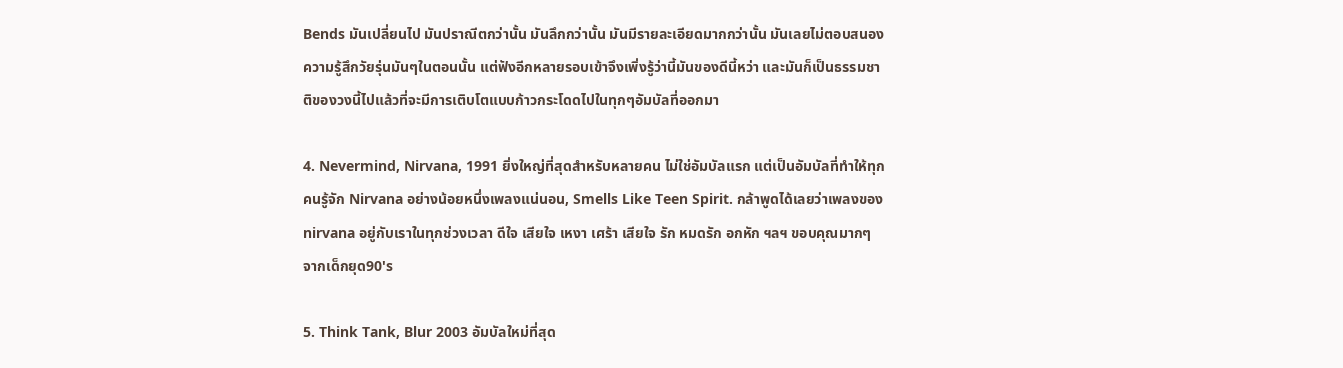Bends มันเปลี่ยนไป มันปราณีตกว่านั้น มันลึกกว่านั้น มันมีรายละเอียดมากกว่านั้น มันเลยไม่ตอบสนองความรู้สึกวัยรุ่นมันๆในตอนนั้น แต่ฟังอีกหลายรอบเข้าจึงเพิ่งรู้ว่านี้มันของดีนี้หว่า และมันก็เป็นธรรมชาติของวงนี้ไปแล้วที่จะมีการเติบโตแบบก้าวกระโดดไปในทุกๆอัมบัลที่ออกมา

4. Nevermind, Nirvana, 1991 ยิ่งใหญ่ที่สุดสำหรับหลายคน ไม่ใช่อัมบัลแรก แต่เป็นอัมบัลที่ทำให้ทุกคนรู้จัก Nirvana อย่างน้อยหนึ่งเพลงแน่นอน, Smells Like Teen Spirit. กล้าพูดได้เลยว่าเพลงของ nirvana อยู่กับเราในทุกช่วงเวลา ดีใจ เสียใจ เหงา เศร้า เสียใจ รัก หมดรัก อกหัก ฯลฯ ขอบคุณมากๆ จากเด็กยุด90's

5. Think Tank, Blur 2003 อัมบัลใหม่ที่สุด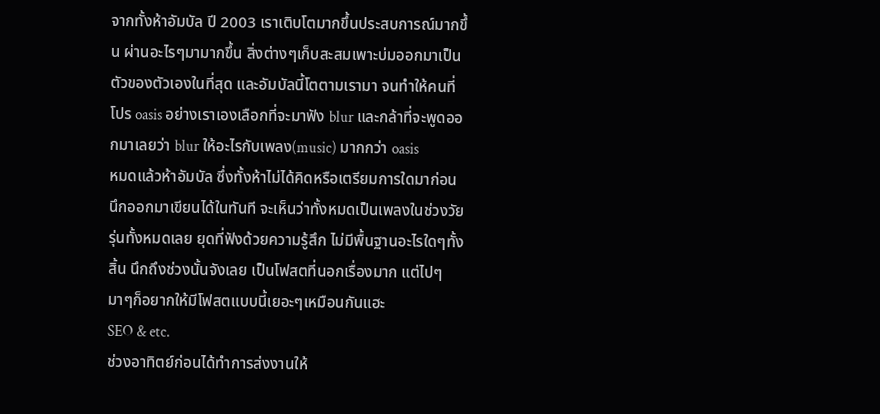จากทั้งห้าอัมบัล ปี 2003 เราเติบโตมากขึ้นประสบการณ์มากขึ้น ผ่านอะไรๆมามากขึ้น สิ่งต่างๆเก็บสะสมเพาะบ่มออกมาเป็นตัวของตัวเองในที่สุด และอัมบัลนี้โตตามเรามา จนทำให้คนที่โปร oasis อย่างเราเองเลือกที่จะมาฟัง blur และกล้าที่จะพูดออกมาเลยว่า blur ให้อะไรกับเพลง(music) มากกว่า oasis
หมดแล้วห้าอัมบัล ซึ่งทั้งห้าไม่ได้คิดหรือเตรียมการใดมาก่อน นึกออกมาเขียนได้ในทันที จะเห็นว่าทั้งหมดเป็นเพลงในช่วงวัยรุ่นทั้งหมดเลย ยุดที่ฟังด้วยความรู้สึก ไม่มีพื้นฐานอะไรใดๆทั้งสิ้น นึกถึงช่วงนั้นจังเลย เป็นโฟสตที่นอกเรื่องมาก แต่ไปๆมาๆก็อยากให้มีโฟสตแบบนี้เยอะๆเหมือนกันแฮะ
SEO & etc.
ช่วงอาทิตย์ก่อนได้ทำการส่งงานให้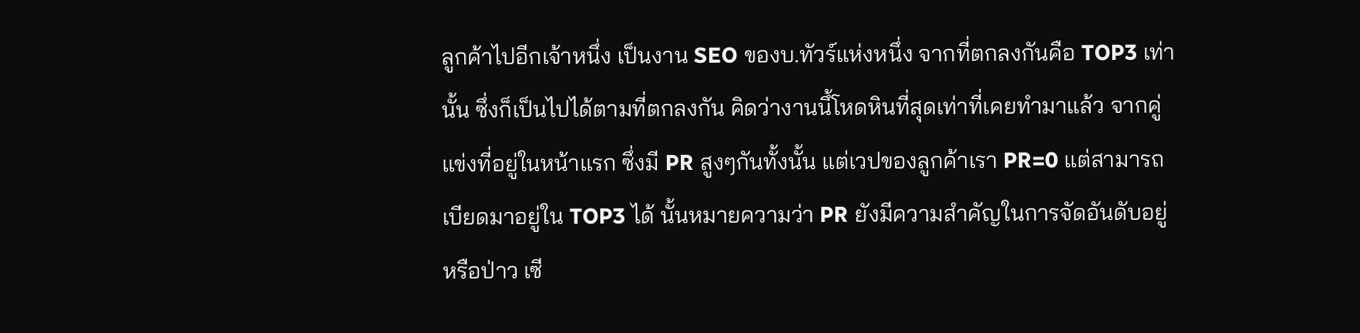ลูกค้าไปอีกเจ้าหนึ่ง เป็นงาน SEO ของบ.ทัวร์แห่งหนึ่ง จากที่ตกลงกันคือ TOP3 เท่านั้น ซึ่งก็เป็นไปได้ตามที่ตกลงกัน คิดว่างานนึ้โหดหินที่สุดเท่าที่เคยทำมาแล้ว จากคู่แข่งที่อยู่ในหน้าแรก ซึ่งมี PR สูงๆกันทั้งนั้น แต่เวปของลูกค้าเรา PR=0 แต่สามารถเบียดมาอยู่ใน TOP3 ได้ นั้นหมายความว่า PR ยังมีความสำคัญในการจัดอันดับอยู่หรือป่าว เซี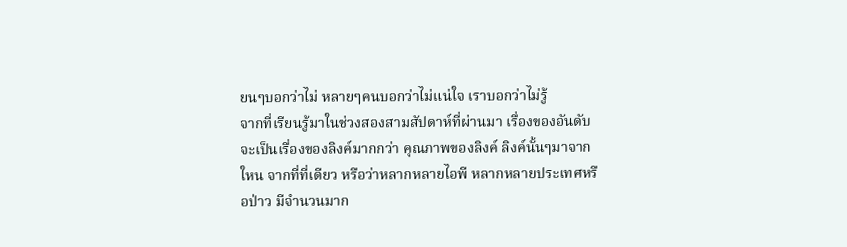ยนๆบอกว่าไม่ หลายๆคนบอกว่าไม่แน่ใจ เราบอกว่าไม่รู้
จากที่เรียนรู้มาในช่วงสองสามสัปดาห์ที่ผ่านมา เรื่องของอันดับจะเป็นเรื่องของลิงค์มากกว่า คุณภาพของลิงค์ ลิงค์นั้นๆมาจากใหน จากที่ที่เดียว หรือว่าหลากหลายไอพี หลากหลายประเทศหรือป่าว มีจำนวนมาก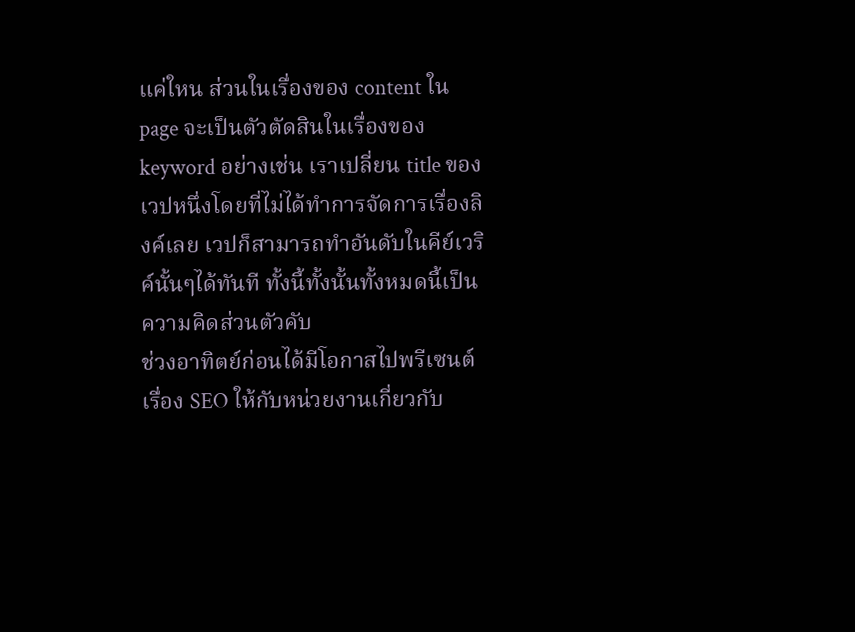แค่ใหน ส่วนในเรื่องของ content ใน page จะเป็นตัวตัดสินในเรื่องของ keyword อย่างเช่น เราเปลี่ยน title ของเวปหนึ่งโดยที่ไม่ได้ทำการจัดการเรื่องลิงค์เลย เวปก็สามารถทำอันดับในคีย์เวริค์นั้นๆได้ทันที ทั้งนี้ทั้งนั้นทั้งหมดนี้เป็นความคิดส่วนตัวคับ
ช่วงอาทิตย์ก่อนได้มีโอกาสไปพรีเซนต์เรื่อง SEO ให้กับหน่วยงานเกี่ยวกับ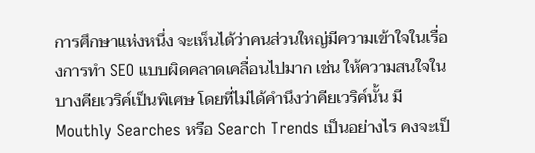การศึกษาแห่งหนึ่ง จะเห็นได้ว่าคนส่วนใหญ่มีความเข้าใจในเรื่องการทำ SEO แบบผิดคลาดเคลื่อนไปมาก เช่น ให้ความสนใจในบางคียเวริค์เป็นพิเศษ โดยที่ไม่ได้คำนึงว่าคียเวริค์นั้น มี Mouthly Searches หรือ Search Trends เป็นอย่างไร คงจะเป็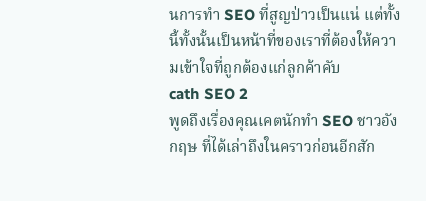นการทำ SEO ที่สูญป่าวเป็นแน่ แต่ทั้งนี้ทั้งนั้นเป็นหน้าที่ของเราที่ต้องให้ความเข้าใจที่ถูกต้องแก่ลูกค้าคับ
cath SEO 2
พูดถึงเรื่องคุณเคตนักทำ SEO ชาวอังกฤษ ที่ได้เล่าถึงในคราวก่อนอีกสัก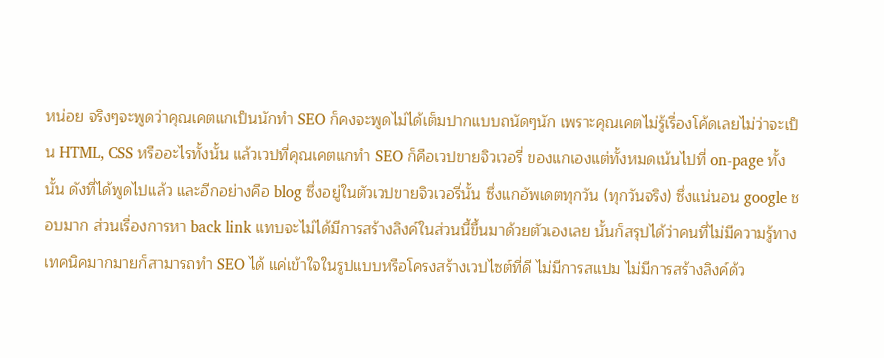หน่อย จริงๆจะพูดว่าคุณเคตแกเป็นนักทำ SEO ก็คงจะพูดไม่ได้เต็มปากแบบถนัดๆนัก เพราะคุณเคตไม่รู้เรื่องโค้ดเลยไม่ว่าจะเป็น HTML, CSS หรืออะไรทั้งนั้น แล้วเวปที่คุณเคตแกทำ SEO ก็คือเวปขายจิวเวอรี่ ของแกเองแต่ทั้งหมดเน้นไปที่ on-page ทั้งนั้น ดังที่ได้พูดไปแล้ว และอีกอย่างคือ blog ซึ่งอยู่ในตัวเวปขายจิวเวอรี่นั้น ซึ่งแกอัพเดตทุกวัน (ทุกวันจริง) ซึ่งแน่นอน google ชอบมาก ส่วนเรื่องการหา back link แทบจะไม่ได้มีการสร้างลิงค์ในส่วนนี้ขึ้นมาด้วยตัวเองเลย นั้นก็สรุปได้ว่าคนที่ไม่มีความรู้ทางเทคนิคมากมายก็สามารถทำ SEO ได้ แค่เข้าใจในรูปแบบหรือโครงสร้างเวปไซต์ที่ดี ไม่มีการสแปม ไม่มีการสร้างลิงค์ด้ว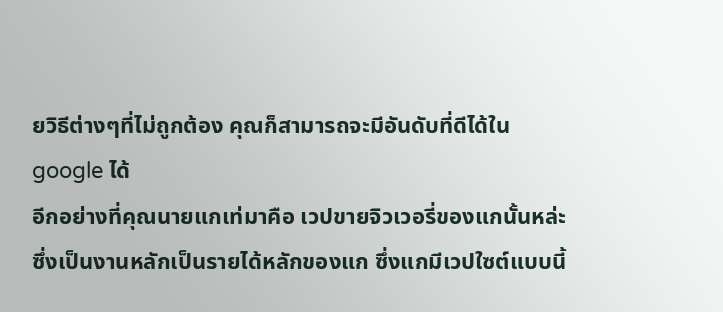ยวิธีต่างๆที่ไม่ถูกต้อง คุณก็สามารถจะมีอันดับที่ดีได้ใน google ได้
อีกอย่างที่คุณนายแกเท่มาคือ เวปขายจิวเวอรี่ของแกนั้นหล่ะ ซึ่งเป็นงานหลักเป็นรายได้หลักของแก ซึ่งแกมีเวปใซต์แบบนี้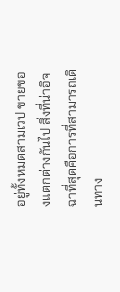อยู่ทั้งหมดสามเวป ขายของแตกต่างกันไป สิ่งที่น่าอิจฉาที่สุดคือการที่สามารถเดินทาง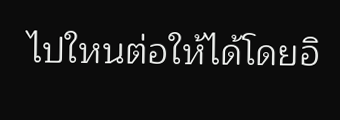ไปใหนต่อให้ได้โดยอิ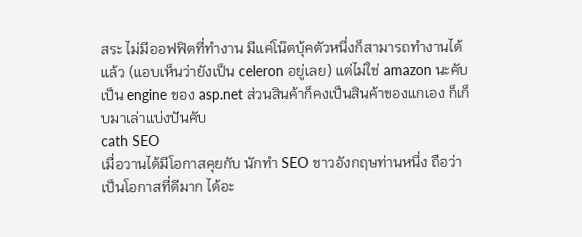สระ ไม่มีออฟฟิตที่ทำงาน มีแค่โน๊ตบุ้คตัวหนึ่งก็สามารถทำงานได้แล้ว (แอบเห็นว่ายังเป็น celeron อยู่เลย) แต่ไม่ใช่ amazon นะคับ เป็น engine ของ asp.net ส่วนสินค้าก็คงเป็นสินค้าของแกเอง ก็เก็บมาเล่าแบ่งปันคับ
cath SEO
เมื่อวานได้มีโอกาสคุยกับ นักทำ SEO ชาวอังกฤษท่านหนึ่ง ถือว่าเป็นโอกาสที่ดีมาก ได้อะ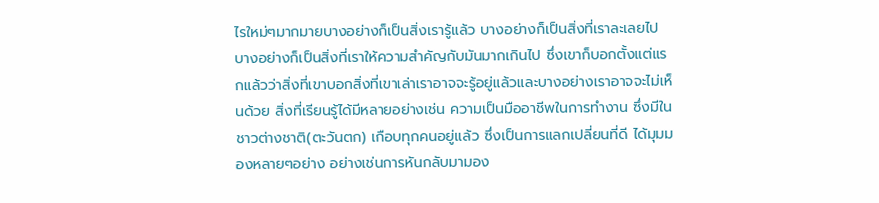ไรใหม่ๆมากมายบางอย่างก็เป็นสิ่งเรารู้แล้ว บางอย่างก็เป็นสิ่งที่เราละเลยไป บางอย่างก็เป็นสิ่งที่เราให้ความสำคัญกับมันมากเกินไป ซึ่งเขาก็บอกตั้งแต่แรกแล้วว่าสิ่งที่เขาบอกสิ่งที่เขาเล่าเราอาจจะรู้อยู่แล้วและบางอย่างเราอาจจะไม่เห็นด้วย สิ่งที่เรียนรู้ได้มีหลายอย่างเช่น ความเป็นมืออาชีพในการทำงาน ซึ่งมีในชาวต่างชาติ(ตะวันตก) เกือบทุกคนอยู่แล้ว ซึ่งเป็นการแลกเปลี่ยนที่ดี ได้มุมมองหลายๆอย่าง อย่างเช่นการหันกลับมามอง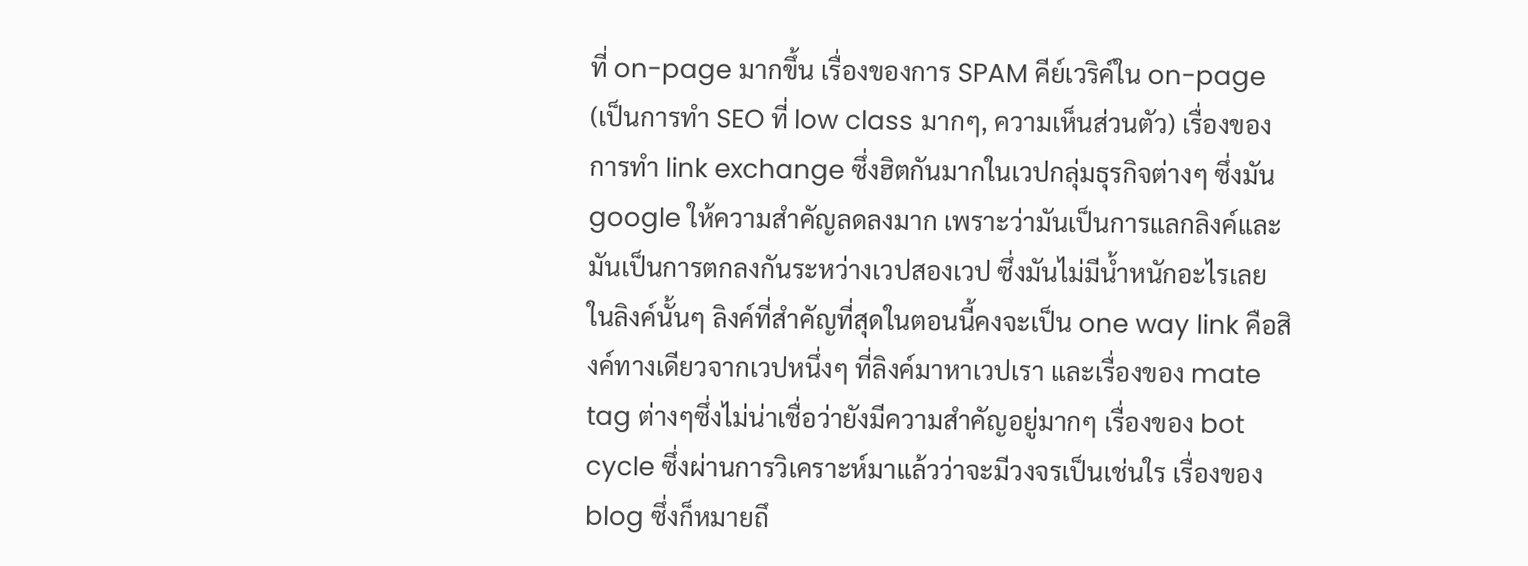ที่ on-page มากขึ้น เรื่องของการ SPAM คีย์เวริค์ใน on-page (เป็นการทำ SEO ที่ low class มากๆ, ความเห็นส่วนตัว) เรื่องของการทำ link exchange ซึ่งฮิตกันมากในเวปกลุ่มธุรกิจต่างๆ ซึ่งมัน google ให้ความสำคัญลดลงมาก เพราะว่ามันเป็นการแลกลิงค์และมันเป็นการตกลงกันระหว่างเวปสองเวป ซึ่งมันไม่มีน้ำหนักอะไรเลยในลิงค์นั้นๆ ลิงค์ที่สำคัญที่สุดในตอนนี้คงจะเป็น one way link คือสิงค์ทางเดียวจากเวปหนึ่งๆ ที่ลิงค์มาหาเวปเรา และเรื่องของ mate tag ต่างๆซึ่งไม่น่าเชื่อว่ายังมีความสำคัญอยู่มากๆ เรื่องของ bot cycle ซึ่งผ่านการวิเคราะห์มาแล้วว่าจะมีวงจรเป็นเช่นใร เรื่องของ blog ซึ่งก็หมายถึ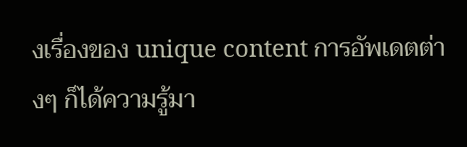งเรื่องของ unique content การอัพเดตต่างๆ ก็ได้ความรู้มา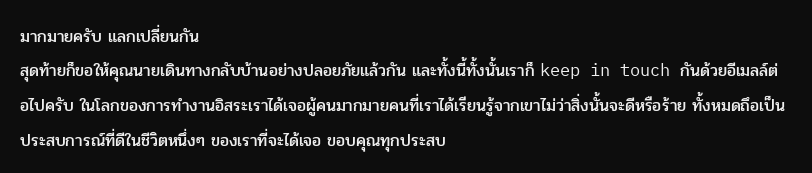มากมายครับ แลกเปลี่ยนกัน
สุดท้ายก็ขอให้คุณนายเดินทางกลับบ้านอย่างปลอยภัยแล้วกัน และทั้งนี้ทั้งนั้นเราก็ keep in touch กันด้วยอีเมลล์ต่อไปครับ ในโลกของการทำงานอิสระเราได้เจอผู้คนมากมายคนที่เราได้เรียนรู้จากเขาไม่ว่าสิ่งนั้นจะดีหรือร้าย ทั้งหมดถึอเป็นประสบการณ์ที่ดีในชีวิตหนึ่งๆ ของเราที่จะได้เจอ ขอบคุณทุกประสบ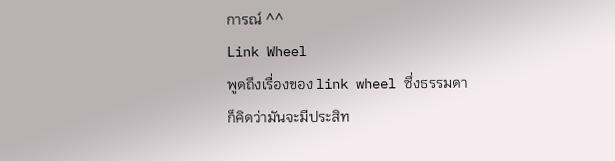การณ์ ^^
Link Wheel
พูดถึงเรื่องของ link wheel ซึ่งธรรมดาก็คิดว่ามันจะมีประสิท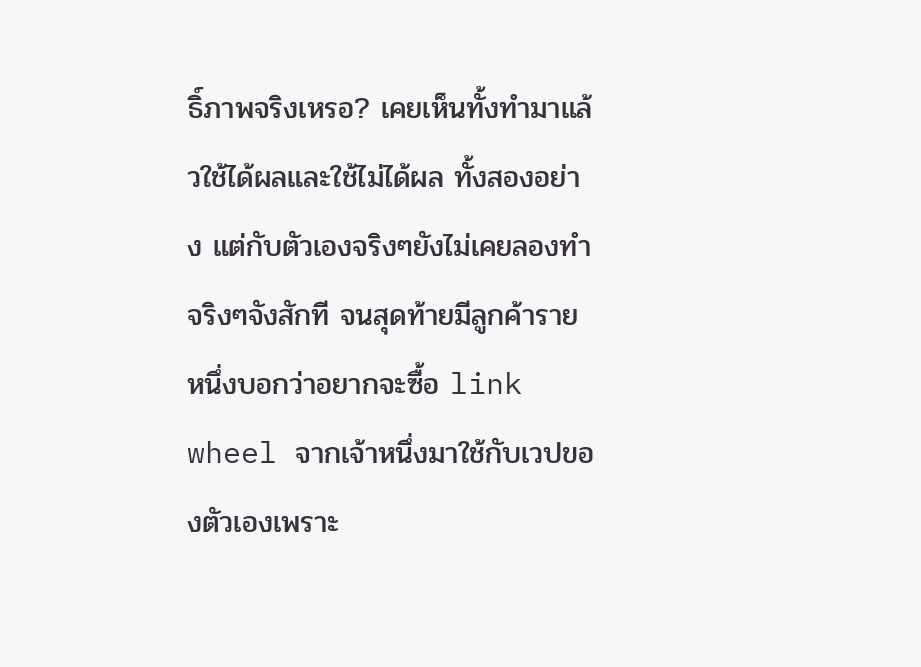ธิ์ภาพจริงเหรอ? เคยเห็นทั้งทำมาแล้วใช้ได้ผลและใช้ไม่ได้ผล ทั้งสองอย่าง แต่กับตัวเองจริงๆยังไม่เคยลองทำจริงๆจังสักที จนสุดท้ายมีลูกค้ารายหนึ่งบอกว่าอยากจะซื้อ link wheel จากเจ้าหนึ่งมาใช้กับเวปของตัวเองเพราะ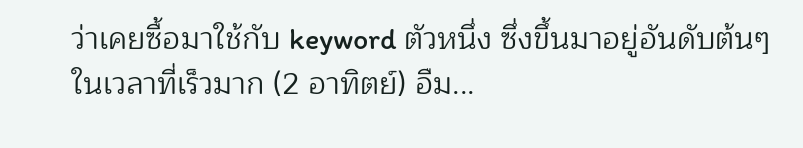ว่าเคยซื้อมาใช้กับ keyword ตัวหนึ่ง ซึ่งขึ้นมาอยู่อันดับต้นๆในเวลาที่เร็วมาก (2 อาทิตย์) อืม...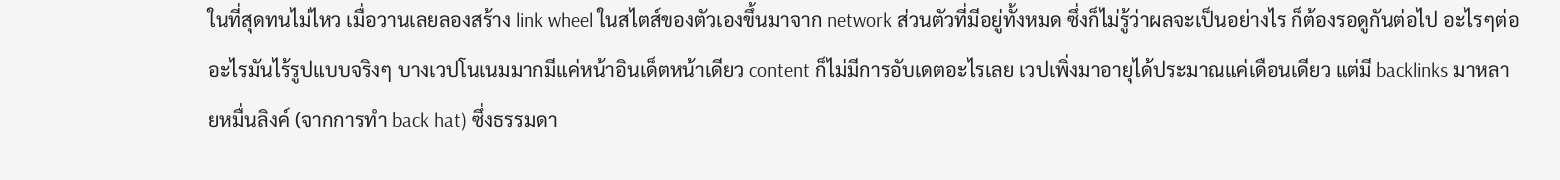ในที่สุดทนไม่ไหว เมื่อวานเลยลองสร้าง link wheel ในสไตส์ของตัวเองขึ้นมาจาก network ส่วนตัวที่มีอยู่ทั้งหมด ซึ่งก็ไม่รู้ว่าผลจะเป็นอย่างไร ก็ต้องรอดูกันต่อไป อะไรๆต่ออะไรมันไร้รูปแบบจริงๆ บางเวปโนเนมมากมีแค่หน้าอินเด็ตหน้าเดียว content ก็ไม่มีการอับเดตอะไรเลย เวปเพิ่งมาอายุได้ประมาณแค่เดือนเดียว แต่มี backlinks มาหลายหมื่นลิงค์ (จากการทำ back hat) ซึ่งธรรมดา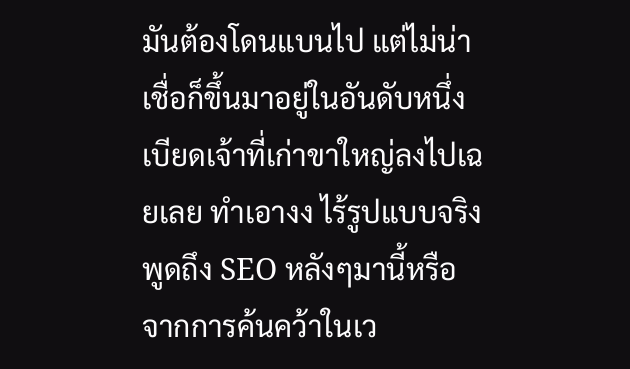มันต้องโดนแบนไป แต่ไม่น่าเชื่อก็ขึ้นมาอยู่ในอันดับหนึ่งเบียดเจ้าที่เก่าขาใหญ่ลงไปเฉยเลย ทำเอางง ไร้รูปแบบจริง
พูดถึง SEO หลังๆมานี้หรือจากการค้นคว้าในเว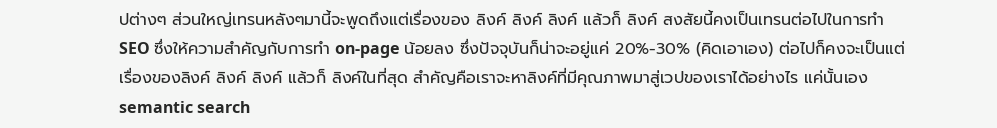ปต่างๆ ส่วนใหญ่เทรนหลังๆมานี้จะพูดถึงแต่เรื่องของ ลิงค์ ลิงค์ ลิงค์ แล้วก็ ลิงค์ สงสัยนี้คงเป็นเทรนต่อไปในการทำ SEO ซึ่งให้ความสำคัญกับการทำ on-page น้อยลง ซึ่งปัจจุบันก็น่าจะอยู่แค่ 20%-30% (คิดเอาเอง) ต่อไปก็คงจะเป็นแต่เรื่องของลิงค์ ลิงค์ ลิงค์ แล้วก็ ลิงค์ในที่สุด สำคัญคือเราจะหาลิงค์ที่มีคุณภาพมาสู่เวปของเราได้อย่างไร แค่นั้นเอง
semantic search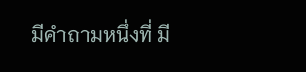มีคำถามหนึ่งที่ มี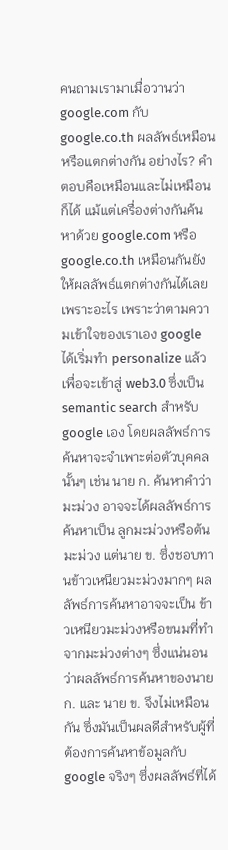คนถามเรามาเมื่อวานว่า google.com กับ google.co.th ผลลัพธ์เหมือนหรือแตกต่างกัน อย่างไร? คำตอบคือเหมือนและไม่เหมือนก็ได้ แม้แต่เครื่องต่างกันค้นหาด้วย google.com หรือ google.co.th เหมือนกันยังให้ผลลัพธ์แตกต่างกันได้เลย เพราะอะไร เพราะว่าตามความเข้าใจของเราเอง google ได้เริ่มทำ personalize แล้วเพื่อจะเข้าสู่ web3.0 ซึ่งเป็น semantic search สำหรับ google เอง โดยผลลัพธ์การค้นหาจะจำเพาะต่อตัวบุคคลนั้นๆ เช่น นาย ก. ค้นหาคำว่า มะม่วง อาจจะได้ผลลัพธ์การค้นหาเป็น ลูกมะม่วงหรือต้นมะม่วง แต่นาย ข. ซึ่งชอบทานข้าวเหนียวมะม่วงมากๆ ผลลัพธ์การค้นหาอาจจะเป็น ข้าวเหนียวมะม่วงหรือขนมที่ทำจากมะม่วงต่างๆ ซึ่งแน่นอนว่าผลลัพธ์การค้นหาของนาย ก. และ นาย ข. จึงไม่เหมือนกัน ซึ่งมันเป็นผลดีสำหรับผู้ที่ต้องการค้นหาข้อมูลกับ google จริงๆ ซึ่งผลลัพธ์ที่ได้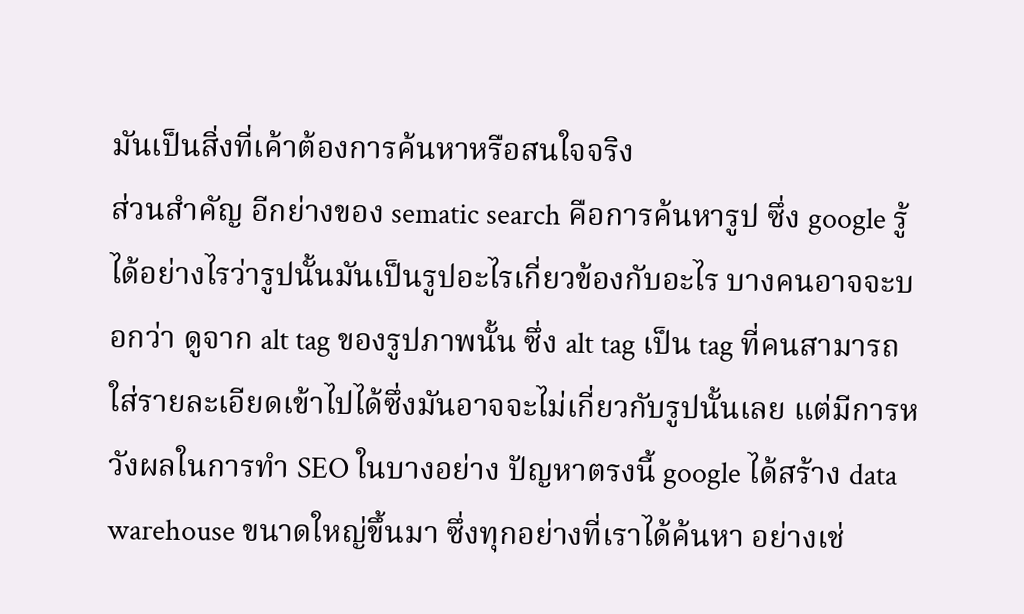มันเป็นสิ่งที่เค้าต้องการค้นหาหรือสนใจจริง
ส่วนสำคัญ อีกย่างของ sematic search คือการค้นหารูป ซึ่ง google รู้ได้อย่างไรว่ารูปนั้นมันเป็นรูปอะไรเกี่ยวข้องกับอะไร บางคนอาจจะบอกว่า ดูจาก alt tag ของรูปภาพนั้น ซึ่ง alt tag เป็น tag ที่คนสามารถใส่รายละเอียดเข้าไปได้ซึ่งมันอาจจะไม่เกี่ยวกับรูปนั้นเลย แต่มีการหวังผลในการทำ SEO ในบางอย่าง ปัญหาตรงนี้ google ได้สร้าง data warehouse ขนาดใหญ่ขึ้นมา ซึ่งทุกอย่างที่เราได้ค้นหา อย่างเช่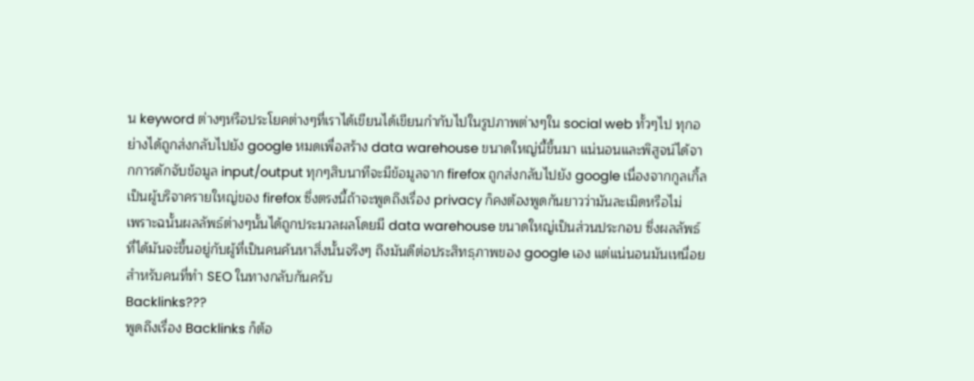น keyword ต่างๆหรือประโยคต่างๆที่เราได้เขียนได้เขียนกำกับไปในรูปภาพต่างๆใน social web ทั้วๆไป ทุกอย่างได้ถูกส่งกลับไปยัง google หมดเพื่อสร้าง data warehouse ขนาดใหญ่นี้ขึ้นมา แน่นอนและพิสูจน์ได้จากการดักจับข้อมูล input/output ทุกๆสิบนาทีจะมีข้อมูลจาก firefox ถูกส่งกลับไปยัง google เนื่องจากกูลเกิ้ลเป็นผู้บริจาครายใหญ่ของ firefox ซึ่งตรงนี้ถ้าจะพูดถึงเรื่อง privacy ก็คงต้องพูดกันยาวว่ามันละเมิดหรือไม่
เพราะฉนั้นผลลัพธ์ต่างๆนั้นได้ถูกประมวลผลโดยมี data warehouse ขนาดใหญ่เป็นส่วนประกอบ ซึ่งผลลัพธ์ที่ได้มันจะ่ขึ้นอยู่กับผู้ที่เป็นคนค้นหาสิ่งนั้นจริงๆ ถึงมันดีต่อประสิทธฺภาพของ google เอง แต่แน่นอนมันเหนื่อยสำหรับคนที่ทำ SEO ในทางกลับกันครับ
Backlinks???
พูดถึงเรื่อง Backlinks ก็ต้อ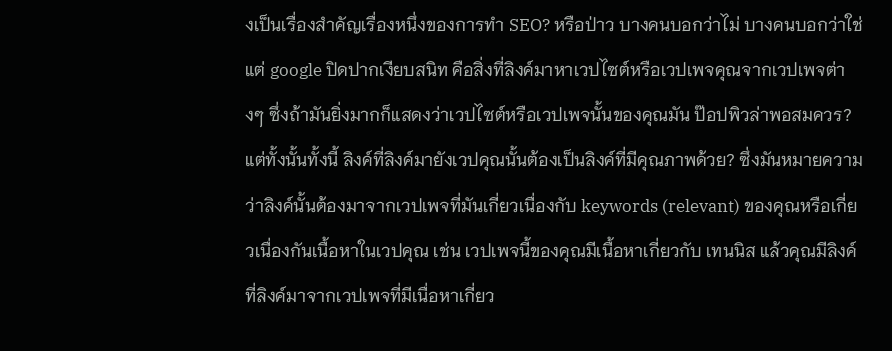งเป็นเรื่องสำคัญเรื่องหนึ่งของการทำ SEO? หรือป่าว บางคนบอกว่าไม่ บางคนบอกว่าใช่ แต่ google ปิดปากเงียบสนิท คือสิ่งที่ลิงค์มาหาเวปไซต์หรือเวปเพจคุณจากเวปเพจต่างๆ ซึ่งถ้ามันยิ่งมากก็แสดงว่าเวปไซต์หรือเวปเพจนั้นของคุณมัน ป๊อปพิวล่าพอสมควร? แต่ทั้งนั้นทั้งนี้ ลิงค์ที่ลิงค์มายังเวปคุณนั้นต้องเป็นลิงค์ที่มีคุณภาพด้วย? ซึ่งมันหมายความว่าลิงค์นั้นต้องมาจากเวปเพจที่มันเกี่ยวเนื่องกับ keywords (relevant) ของคุณหรือเกี่ยวเนื่องกันเนื้อหาในเวปคุณ เช่น เวปเพจนี้ของคุณมีเนื้อหาเกี่ยวกับ เทนนิส แล้วคุณมีลิงค์ที่ลิงค์มาจากเวปเพจที่มีเนื่อหาเกี่ยว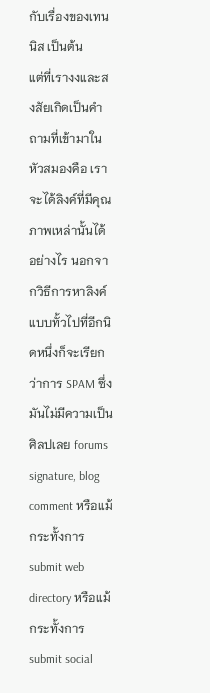กับเรื่องของเทนนิส เป็นต้น
แต่ที่เรางงและสงสัยเกิดเป็นคำถามที่เข้ามาในหัวสมองคือ เราจะได้ลิงค์ที่มีคุณภาพเหล่านั้นได้อย่างไร นอกจากวิธีการหาลิงค์แบบทั้วไปที่อีกนิดหนึ่งก็จะเรียกว่าการ SPAM ซึ่ง มันไม่มีความเป็นศิลปเลย forums signature, blog comment หรือแม้กระทั้งการ submit web directory หรือแม้กระทั้งการ submit social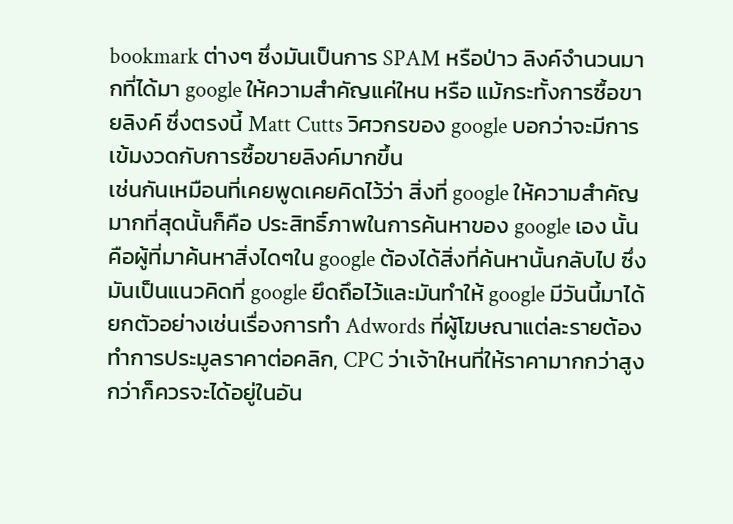bookmark ต่างๆ ซึ่งมันเป็นการ SPAM หรือป่าว ลิงค์จำนวนมากที่ได้มา google ให้ความสำคัญแค่ใหน หรือ แม้กระทั้งการซื้อขายลิงค์ ซึ่งตรงนี้ Matt Cutts วิศวกรของ google บอกว่าจะมีการเข้มงวดกับการซื้อขายลิงค์มากขึ้น
เช่นกันเหมือนที่เคยพูดเคยคิดไว้ว่า สิ่งที่ google ให้ความสำคัญมากที่สุดนั้นก็คือ ประสิทธิ์ภาพในการค้นหาของ google เอง นั้นคือผู้ที่มาค้นหาสิ่งไดๆใน google ต้องได้สิ่งที่ค้นหานั้นกลับไป ซึ่งมันเป็นแนวคิดที่ google ยึดถึอไว้และมันทำให้ google มีวันนี้มาได้
ยกตัวอย่างเช่นเรื่องการทำ Adwords ที่ผู้โฆษณาแต่ละรายต้องทำการประมูลราคาต่อคลิก, CPC ว่าเจ้าใหนที่ให้ราคามากกว่าสูงกว่าก็ควรจะได้อยู่ในอัน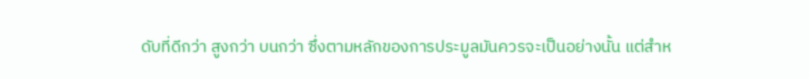ดับที่ดีกว่า สูงกว่า บนกว่า ซึ่งตามหลักของการประมูลมันควรจะเป็นอย่างนั้น แต่สำห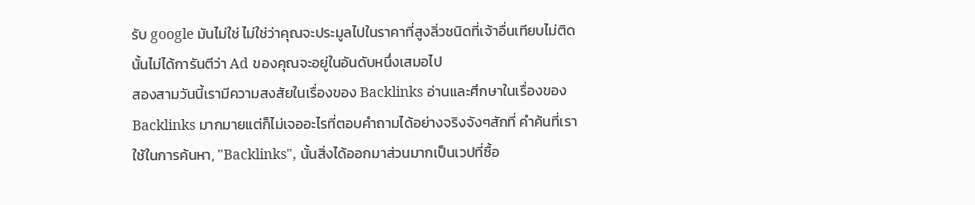รับ google มันไม่ใช่ ไม่ใช่ว่าคุณจะประมูลไปในราคาที่สูงลิ่วชนิดที่เจ้าอื่นเทียบไม่ติด นั้นไม่ได้การันตีว่า Ad ของคุณจะอยู่ในอันดับหนึ่งเสมอไป
สองสามวันนี้เรามีความสงสัยในเรื่องของ Backlinks อ่านและศึกษาในเรื่องของ Backlinks มากมายแต่ก็ไม่เจออะไรที่ตอบคำถามได้อย่างจริงจังๆสักที่ คำค้นที่เราใช้ในการค้นหา, "Backlinks", นั้นสิ่งได้ออกมาส่วนมากเป็นเวปที่ซื้อ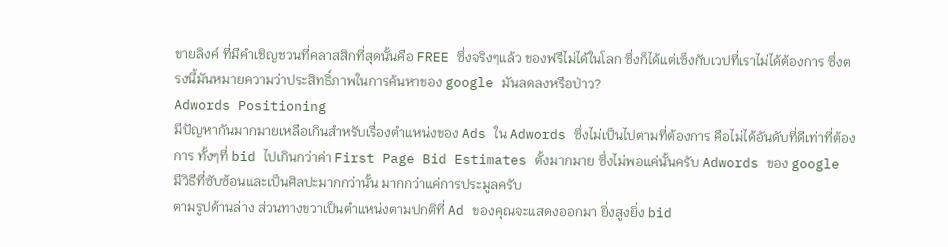ขายลิงค์ ที่มีคำเชิญชวนที่คลาสสิกที่สุดนั้นคือ FREE ซึ่งจริงๆแล้ว ของฟรีไม่ได้ในโลก ซึ่งก็ได้แต่เซ็งกับเวปที่เราไม่ได้ต้องการ ซึ่งตรงนี้มันหมายความว่าประสิทธิ์ภาพในการค้นหาของ google มันลดลงหรือป่าว?
Adwords Positioning
มีปัญหากันมากมายเหลือเกินสำหรับเรื่องตำแหน่งของ Ads ใน Adwords ซึ่งไม่เป็นไปตามที่ต้องการ คือไม่ได้อันดับที่ดีเท่าที่ต้องการ ทั้งๆที่ bid ไปเกินกว่าค่า First Page Bid Estimates ตั้งมากมาย ซึ่งไม่พอแค่นั้นครับ Adwords ของ google มีวิธีที่ซับซ้อนและเป็นศิลปะมากกว่านั้น มากกว่าแค่การประมูลครับ
ตามรูปด้านล่าง ส่วนทางขวาเป็นตำแหน่งตามปกติที่ Ad ของคุณจะแสดงออกมา ยิ่งสูงยิ่ง bid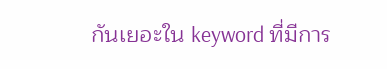กันเยอะใน keyword ที่มีการ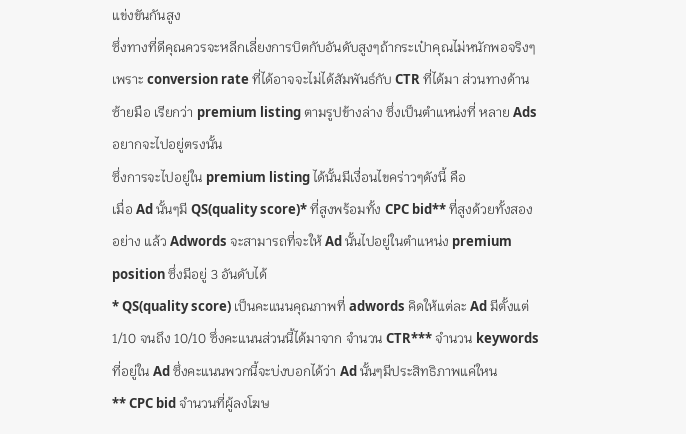แข่งขันกันสูง
ซึ่งทางที่ดีคุณควรจะหลีกเลี่ยงการบิตกับอันดับสูงๆถ้ากระเป๋าคุณไม่หนักพอจริงๆ เพราะ conversion rate ที่ได้อาจจะไม่ได้สัมพันธ์กับ CTR ที่ได้มา ส่วนทางด้านซ้ายมือ เรียกว่า premium listing ตามรูปข้างล่าง ซึ่งเป็นตำแหน่งที่ หลาย Ads อยากจะไปอยู่ตรงนั้น
ซึ่งการจะไปอยู่ใน premium listing ได้นั้นมีเงื่อนไขคร่าวๆดังนี้ คือ
เมื่อ Ad นั้นๆมี QS(quality score)* ที่สูงพร้อมทั้ง CPC bid** ที่สูงด้วยทั้งสองอย่าง แล้ว Adwords จะสามารถที่จะให้ Ad นั้นไปอยู่ในตำแหน่ง premium position ซึ่งมีอยู่ 3 อันดับได้
* QS(quality score) เป็นคะแนนคุณภาพที่ adwords คิดให้แต่ละ Ad มีตั้งแต่ 1/10 จนถึง 10/10 ซึ่งคะแนนส่วนนี้ได้มาจาก จำนวน CTR*** จำนวน keywords ที่อยู่ใน Ad ซึ่งคะแนนพวกนี้จะบ่งบอกได้ว่า Ad นั้นๆมีประสิทธิภาพแค่ใหน
** CPC bid จำนวนที่ผู้ลงโฆษ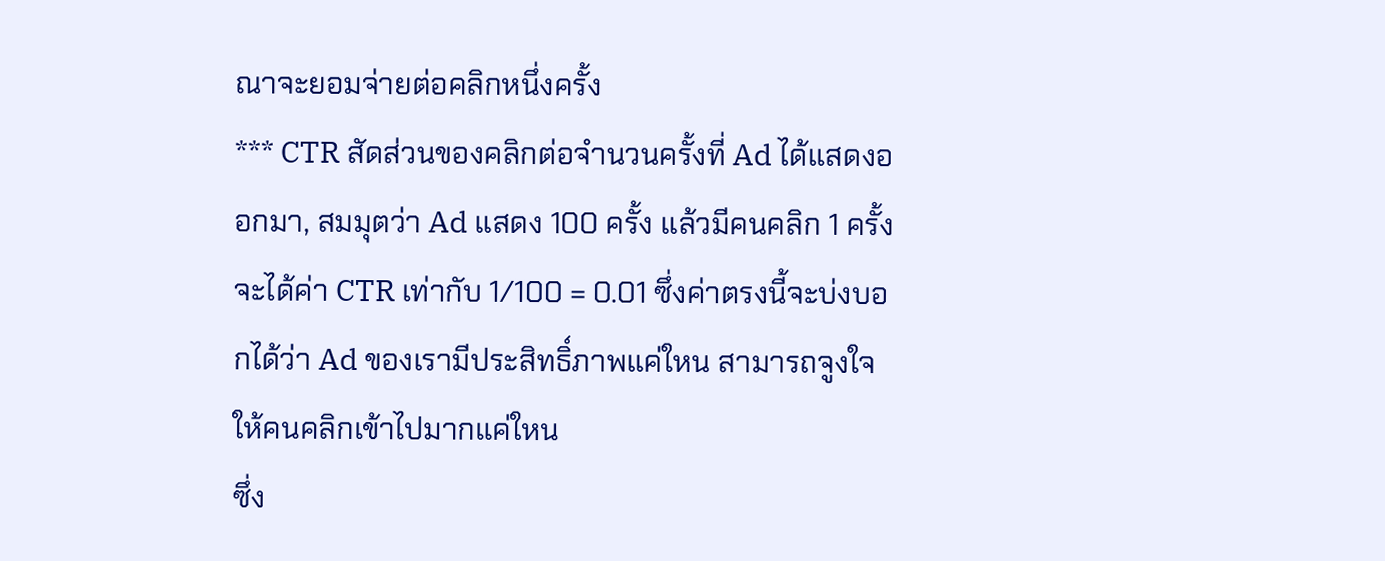ณาจะยอมจ่ายต่อคลิกหนึ่งครั้ง
*** CTR สัดส่วนของคลิกต่อจำนวนครั้งที่ Ad ได้แสดงออกมา, สมมุตว่า Ad แสดง 100 ครั้ง แล้วมีคนคลิก 1 ครั้ง จะได้ค่า CTR เท่ากับ 1/100 = 0.01 ซึ่งค่าตรงนี้จะบ่งบอกได้ว่า Ad ของเรามีประสิทธิ์ภาพแค่ใหน สามารถจูงใจให้คนคลิกเข้าไปมากแค่ใหน
ซึ่ง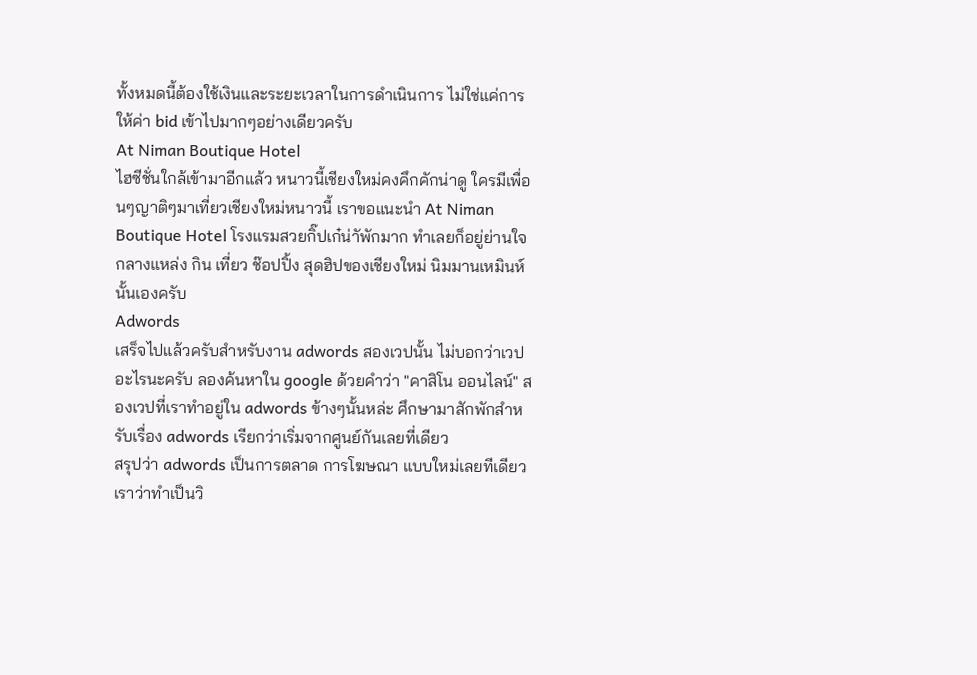ทั้งหมดนี้ต้องใช้เงินและระยะเวลาในการดำเนินการ ไม่ใช่แค่การให้ค่า bid เข้าไปมากๆอย่างเดียวครับ
At Niman Boutique Hotel
ไฮซีชั่นใกล้เข้ามาอีกแล้ว หนาวนี้เชียงใหม่คงคึกคักน่าดู ใครมีเพื่อนๆญาติๆมาเที่ยวเชียงใหม่หนาวนี้ เราขอแนะนำ At Niman Boutique Hotel โรงแรมสวยกิ๊ปเก๋น่าัพักมาก ทำเลยก็อยู่ย่านใจกลางแหล่ง กิน เที่ยว ช๊อปปิ้ง สุดฮิปของเชียงใหม่ นิมมานเหมินห์ นั้นเองครับ
Adwords
เสร็จไปแล้วครับสำหรับงาน adwords สองเวปนั้น ไม่บอกว่าเวปอะไรนะครับ ลองค้นหาใน google ด้วยคำว่า "คาสิโน ออนไลน์" สองเวปที่เราทำอยู่ใน adwords ข้างๆนั้นหล่ะ ศึกษามาสักพักสำหรับเรื่อง adwords เรียกว่าเริ่มจากศูนย์กันเลยที่เดียว
สรุปว่า adwords เป็นการตลาด การโฆษณา แบบใหม่เลยทีเดียว เราว่าทำเป็นวิ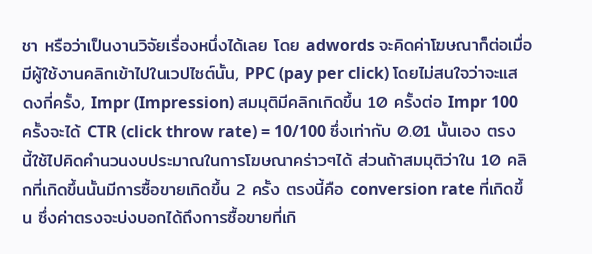ชา หรือว่าเป็นงานวิจัยเรื่องหนึ่งได้เลย โดย adwords จะคิดค่าโฆษณาก็ต่อเมื่อมีผู้ใช้งานคลิกเข้าไปในเวปไซต์นั้น, PPC (pay per click) โดยไม่สนใจว่าจะแสดงกี่ครั้ง, Impr (Impression) สมมุติมีคลิกเกิดขึ้น 10 ครั้งต่อ Impr 100 ครั้งจะได้ CTR (click throw rate) = 10/100 ซึ่งเท่ากับ 0.01 นั้นเอง ตรงนี้ใช้ไปคิดคำนวนงบประมาณในการโฆษณาคร่าวๆได้ ส่วนถ้าสมมุติว่าใน 10 คลิกที่เกิดขึ้นนั้นมีการซื้อขายเกิดขึ้น 2 ครั้ง ตรงนี้คือ conversion rate ที่เกิดขึ้น ซึ่งค่าตรงจะบ่งบอกได้ถึงการซื้อขายที่เกิ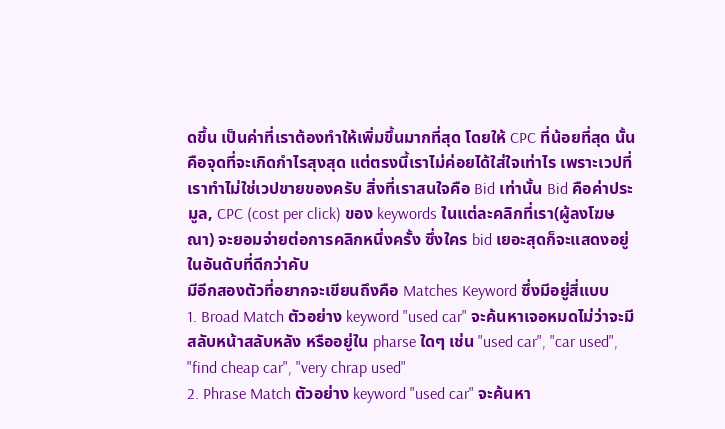ดขึ้น เป็นค่าที่เราต้องทำให้เพิ่มขึ้นมากที่สุด โดยให้ CPC ที่น้อยที่สุด นั้นคือจุดที่จะเกิดกำไรสุงสุด แต่ตรงนี้เราไม่ค่อยได้ใส่ใจเท่าไร เพราะเวปที่เราทำไม่ใช่เวปขายของครับ สิ่งที่เราสนใจคือ Bid เท่านั้น Bid คือค่าประมูล, CPC (cost per click) ของ keywords ในแต่ละคลิกที่เรา(ผู้ลงโฆษณา) จะยอมจ่ายต่อการคลิกหนึ่งครั้ง ซึ่งใคร bid เยอะสุดก็จะแสดงอยู่ในอันดับที่ดีกว่าคับ
มีอีกสองตัวที่อยากจะเขียนถึงคือ Matches Keyword ซึ่งมีอยู่สี่แบบ
1. Broad Match ตัวอย่าง keyword "used car" จะค้นหาเจอหมดไม่ว่าจะมีสลับหน้าสลับหลัง หรืออยู่ใน pharse ใดๆ เช่น "used car", "car used", "find cheap car", "very chrap used"
2. Phrase Match ตัวอย่าง keyword "used car" จะค้นหา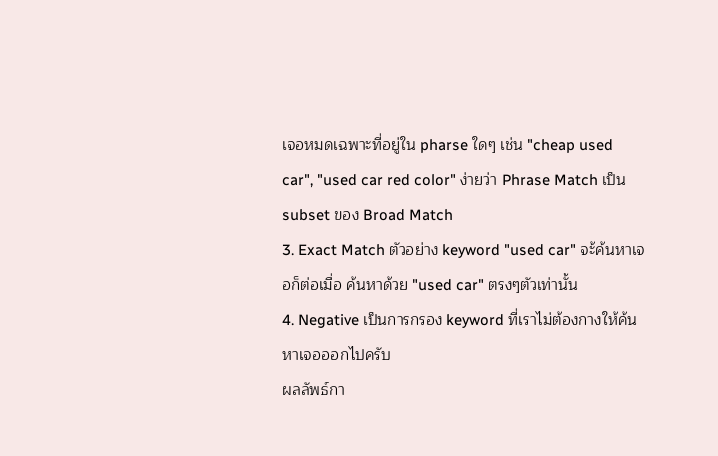เจอหมดเฉพาะที่อยู่ใน pharse ใดๆ เช่น "cheap used car", "used car red color" ง่ายว่า Phrase Match เป็น subset ของ Broad Match
3. Exact Match ตัวอย่าง keyword "used car" จะ้ค้นหาเจอก็ต่อเมื่อ ค้นหาด้วย "used car" ตรงๆตัวเท่านั้น
4. Negative เป็นการกรอง keyword ที่เราไม่ต้องกางให้ค้นหาเจอออกไปครับ
ผลลัพธ์กา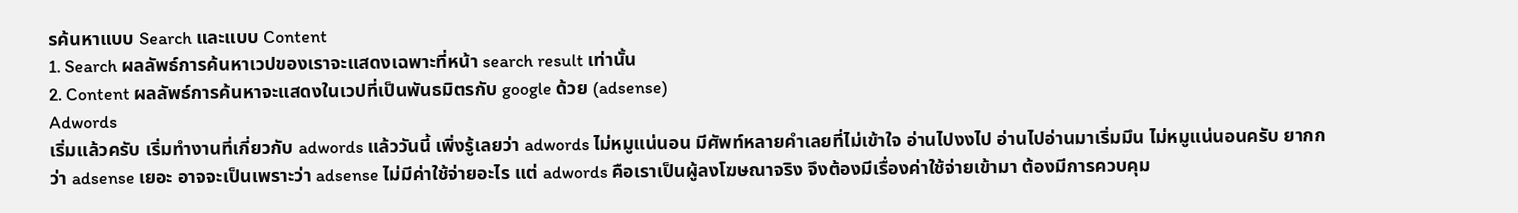รค้นหาแบบ Search และแบบ Content
1. Search ผลลัพธ์การค้นหาเวปของเราจะแสดงเฉพาะที่หน้า search result เท่านั้น
2. Content ผลลัพธ์การค้นหาจะแสดงในเวปที่เป็นพันธมิตรกับ google ด้วย (adsense)
Adwords
เริ่มแล้วครับ เริ่มทำงานที่เกี่ยวกับ adwords แล้ววันนี้ เพิ่งรู้เลยว่า adwords ไม่หมูแน่นอน มีศัพท์หลายคำเลยที่ไม่เข้าใจ อ่านไปงงไป อ่านไปอ่านมาเริ่มมึน ไม่หมูแน่นอนครับ ยากกว่า adsense เยอะ อาจจะเป็นเพราะว่า adsense ไม่มีค่าใช้จ่ายอะไร แต่ adwords คือเราเป็นผู้ลงโฆษณาจริง จึงต้องมีเรื่องค่าใช้จ่ายเข้ามา ต้องมีการควบคุม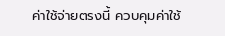ค่าใช้จ่ายตรงนี้ ควบคุมค่าใช้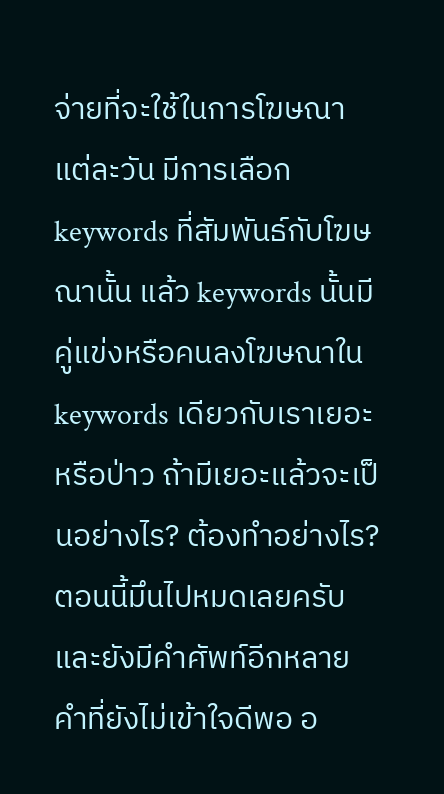จ่ายที่จะใช้ในการโฆษณาแต่ละวัน มีการเลือก keywords ที่สัมพันธ์กับโฆษณานั้น แล้ว keywords นั้นมีคู่แข่งหรือคนลงโฆษณาใน keywords เดียวกับเราเยอะหรือป่าว ถ้ามีเยอะแล้วจะเป็นอย่างไร? ต้องทำอย่างไร? ตอนนี้มึนไปหมดเลยครับ และยังมีคำศัพท์อีกหลายคำที่ยังไม่เข้าใจดีพอ อ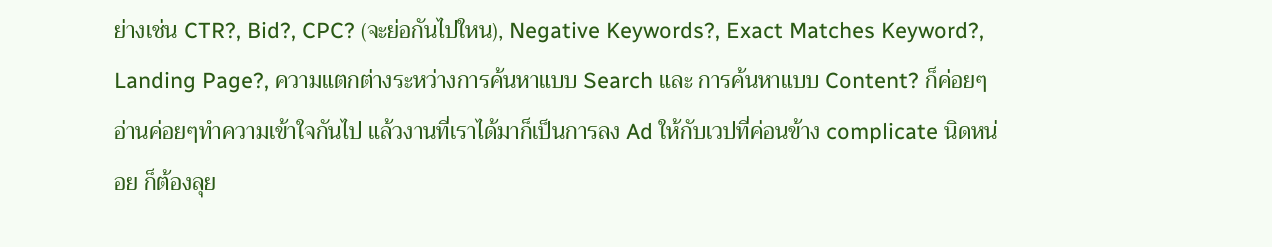ย่างเช่น CTR?, Bid?, CPC? (จะย่อกันไปใหน), Negative Keywords?, Exact Matches Keyword?, Landing Page?, ความแตกต่างระหว่างการค้นหาแบบ Search และ การค้นหาแบบ Content? ก็ค่อยๆอ่านค่อยๆทำความเข้าใจกันไป แล้วงานที่เราได้มาก็เป็นการลง Ad ให้กับเวปที่ค่อนข้าง complicate นิดหน่อย ก็ต้องลุย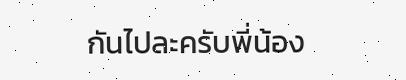กันไปละครับพี่น้อง